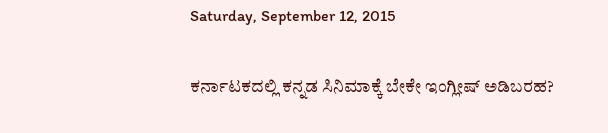Saturday, September 12, 2015

ಕರ್ನಾಟಕದಲ್ಲಿ ಕನ್ನಡ ಸಿನಿಮಾಕ್ಕೆ ಬೇಕೇ ಇಂಗ್ಲೀಷ್ ಅಡಿಬರಹ?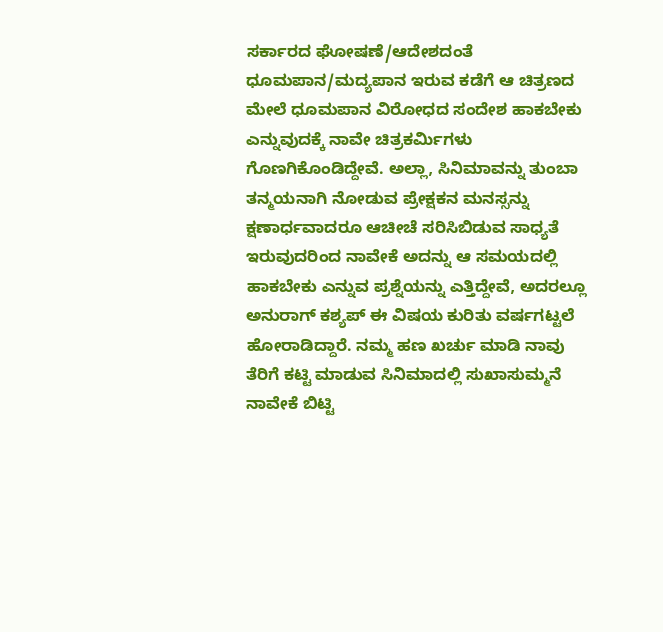ಸರ್ಕಾರದ ಘೋಷಣೆ/ಆದೇಶದಂತೆ ಧೂಮಪಾನ/ಮದ್ಯಪಾನ ಇರುವ ಕಡೆಗೆ ಆ ಚಿತ್ರಣದ ಮೇಲೆ ಧೂಮಪಾನ ವಿರೋಧದ ಸಂದೇಶ ಹಾಕಬೇಕು ಎನ್ನುವುದಕ್ಕೆ ನಾವೇ ಚಿತ್ರಕರ್ಮಿಗಳು ಗೊಣಗಿಕೊಂಡಿದ್ದೇವೆ. ಅಲ್ಲಾ, ಸಿನಿಮಾವನ್ನು ತುಂಬಾ ತನ್ಮಯನಾಗಿ ನೋಡುವ ಪ್ರೇಕ್ಷಕನ ಮನಸ್ಸನ್ನು ಕ್ಷಣಾರ್ಧವಾದರೂ ಆಚೀಚೆ ಸರಿಸಿಬಿಡುವ ಸಾಧ್ಯತೆ ಇರುವುದರಿಂದ ನಾವೇಕೆ ಅದನ್ನು ಆ ಸಮಯದಲ್ಲಿ ಹಾಕಬೇಕು ಎನ್ನುವ ಪ್ರಶ್ನೆಯನ್ನು ಎತ್ತಿದ್ದೇವೆ, ಅದರಲ್ಲೂ ಅನುರಾಗ್ ಕಶ್ಯಪ್ ಈ ವಿಷಯ ಕುರಿತು ವರ್ಷಗಟ್ಟಲೆ ಹೋರಾಡಿದ್ದಾರೆ. ನಮ್ಮ ಹಣ ಖರ್ಚು ಮಾಡಿ ನಾವು ತೆರಿಗೆ ಕಟ್ಟಿ ಮಾಡುವ ಸಿನಿಮಾದಲ್ಲಿ ಸುಖಾಸುಮ್ಮನೆ ನಾವೇಕೆ ಬಿಟ್ಟಿ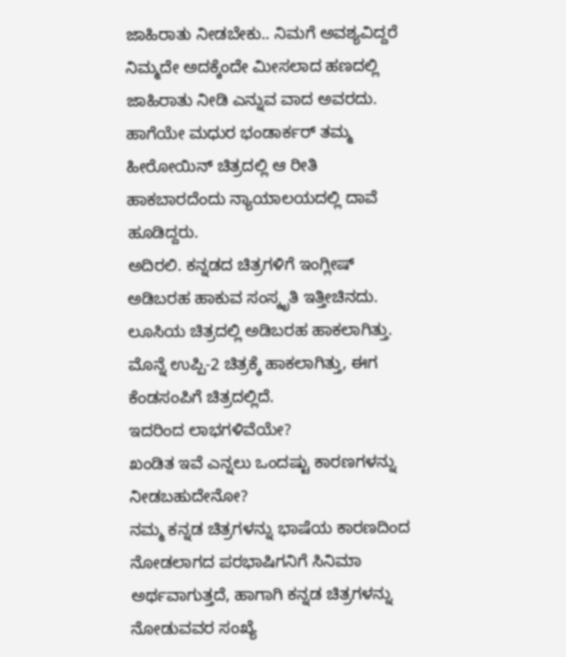ಜಾಹಿರಾತು ನೀಡಬೇಕು.. ನಿಮಗೆ ಅವಶ್ಯವಿದ್ದರೆ ನಿಮ್ಮದೇ ಅದಕ್ಕೆಂದೇ ಮೀಸಲಾದ ಹಣದಲ್ಲಿ ಜಾಹಿರಾತು ನೀಡಿ ಎನ್ನುವ ವಾದ ಅವರದು. ಹಾಗೆಯೇ ಮಧುರ ಭಂಡಾರ್ಕರ್ ತಮ್ಮ ಹೀರೋಯಿನ್ ಚಿತ್ರದಲ್ಲಿ ಆ ರೀತಿ ಹಾಕಬಾರದೆಂದು ನ್ಯಾಯಾಲಯದಲ್ಲಿ ದಾವೆ ಹೂಡಿದ್ದರು.
ಅದಿರಲಿ. ಕನ್ನಡದ ಚಿತ್ರಗಳಿಗೆ ಇಂಗ್ಲೀಷ್ ಅಡಿಬರಹ ಹಾಕುವ ಸಂಸ್ಕೃತಿ ಇತ್ತೀಚಿನದು. ಲೂಸಿಯ ಚಿತ್ರದಲ್ಲಿ ಅಡಿಬರಹ ಹಾಕಲಾಗಿತ್ತು. ಮೊನ್ನೆ ಉಪ್ಪಿ-2 ಚಿತ್ರಕ್ಕೆ ಹಾಕಲಾಗಿತ್ತು, ಈಗ ಕೆಂಡಸಂಪಿಗೆ ಚಿತ್ರದಲ್ಲಿದೆ.
ಇದರಿಂದ ಲಾಭಗಳಿವೆಯೇ?
ಖಂಡಿತ ಇವೆ ಎನ್ನಲು ಒಂದಷ್ಟು ಕಾರಣಗಳನ್ನು ನೀಡಬಹುದೇನೋ?
ನಮ್ಮ ಕನ್ನಡ ಚಿತ್ರಗಳನ್ನು ಭಾಷೆಯ ಕಾರಣದಿಂದ ನೋಡಲಾಗದ ಪರಭಾಷಿಗನಿಗೆ ಸಿನಿಮಾ ಅರ್ಥವಾಗುತ್ತದೆ, ಹಾಗಾಗಿ ಕನ್ನಡ ಚಿತ್ರಗಳನ್ನು ನೋಡುವವರ ಸಂಖ್ಯೆ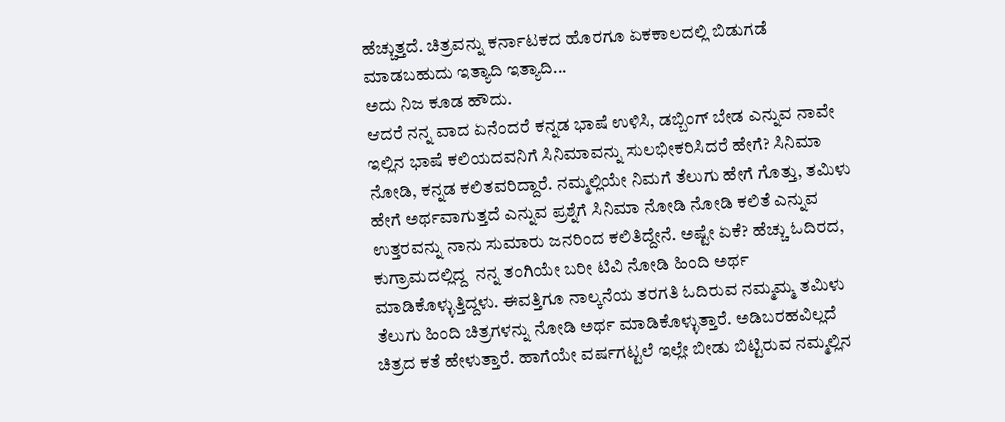ಹೆಚ್ಚುತ್ತದೆ. ಚಿತ್ರವನ್ನು ಕರ್ನಾಟಕದ ಹೊರಗೂ ಏಕಕಾಲದಲ್ಲಿ ಬಿಡುಗಡೆ ಮಾಡಬಹುದು ಇತ್ಯಾದಿ ಇತ್ಯಾದಿ...
ಅದು ನಿಜ ಕೂಡ ಹೌದು.
ಆದರೆ ನನ್ನ ವಾದ ಏನೆಂದರೆ ಕನ್ನಡ ಭಾಷೆ ಉಳಿಸಿ, ಡಬ್ಬಿಂಗ್ ಬೇಡ ಎನ್ನುವ ನಾವೇ ಇಲ್ಲಿನ ಭಾಷೆ ಕಲಿಯದವನಿಗೆ ಸಿನಿಮಾವನ್ನು ಸುಲಭೀಕರಿಸಿದರೆ ಹೇಗೆ? ಸಿನಿಮಾ ನೋಡಿ, ಕನ್ನಡ ಕಲಿತವರಿದ್ದಾರೆ. ನಮ್ಮಲ್ಲಿಯೇ ನಿಮಗೆ ತೆಲುಗು ಹೇಗೆ ಗೊತ್ತು, ತಮಿಳು ಹೇಗೆ ಅರ್ಥವಾಗುತ್ತದೆ ಎನ್ನುವ ಪ್ರಶ್ನೆಗೆ ಸಿನಿಮಾ ನೋಡಿ ನೋಡಿ ಕಲಿತೆ ಎನ್ನುವ ಉತ್ತರವನ್ನು ನಾನು ಸುಮಾರು ಜನರಿಂದ ಕಲಿತಿದ್ದೇನೆ. ಅಷ್ಟೇ ಏಕೆ? ಹೆಚ್ಚು ಓದಿರದ, ಕುಗ್ರಾಮದಲ್ಲಿದ್ದ  ನನ್ನ ತಂಗಿಯೇ ಬರೀ ಟಿವಿ ನೋಡಿ ಹಿಂದಿ ಅರ್ಥ ಮಾಡಿಕೊಳ್ಳುತ್ತಿದ್ದಳು. ಈವತ್ತಿಗೂ ನಾಲ್ಕನೆಯ ತರಗತಿ ಓದಿರುವ ನಮ್ಮಮ್ಮ ತಮಿಳು ತೆಲುಗು ಹಿಂದಿ ಚಿತ್ರಗಳನ್ನು ನೋಡಿ ಅರ್ಥ ಮಾಡಿಕೊಳ್ಳುತ್ತಾರೆ. ಅಡಿಬರಹವಿಲ್ಲದೆ ಚಿತ್ರದ ಕತೆ ಹೇಳುತ್ತಾರೆ. ಹಾಗೆಯೇ ವರ್ಷಗಟ್ಟಲೆ ಇಲ್ಲೇ ಬೀಡು ಬಿಟ್ಟಿರುವ ನಮ್ಮಲ್ಲಿನ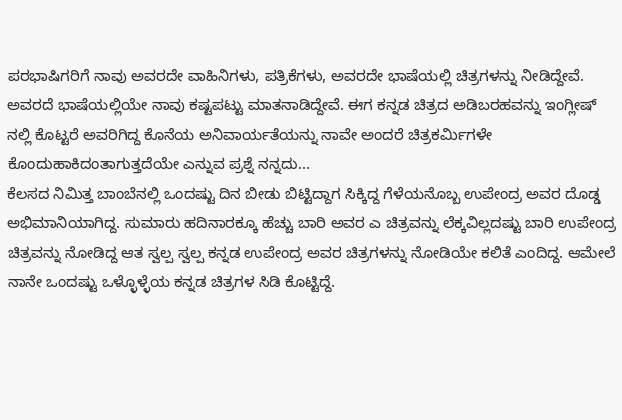ಪರಭಾಷಿಗರಿಗೆ ನಾವು ಅವರದೇ ವಾಹಿನಿಗಳು, ಪತ್ರಿಕೆಗಳು, ಅವರದೇ ಭಾಷೆಯಲ್ಲಿ ಚಿತ್ರಗಳನ್ನು ನೀಡಿದ್ದೇವೆ. ಅವರದೆ ಭಾಷೆಯಲ್ಲಿಯೇ ನಾವು ಕಷ್ಟಪಟ್ಟು ಮಾತನಾಡಿದ್ದೇವೆ. ಈಗ ಕನ್ನಡ ಚಿತ್ರದ ಅಡಿಬರಹವನ್ನು ಇಂಗ್ಲೀಷ್ ನಲ್ಲಿ ಕೊಟ್ಟರೆ ಅವರಿಗಿದ್ದ ಕೊನೆಯ ಅನಿವಾರ್ಯತೆಯನ್ನು ನಾವೇ ಅಂದರೆ ಚಿತ್ರಕರ್ಮಿಗಳೇ ಕೊಂದುಹಾಕಿದಂತಾಗುತ್ತದೆಯೇ ಎನ್ನುವ ಪ್ರಶ್ನೆ ನನ್ನದು...
ಕೆಲಸದ ನಿಮಿತ್ತ ಬಾಂಬೆನಲ್ಲಿ ಒಂದಷ್ಟು ದಿನ ಬೀಡು ಬಿಟ್ಟಿದ್ದಾಗ ಸಿಕ್ಕಿದ್ದ ಗೆಳೆಯನೊಬ್ಬ ಉಪೇಂದ್ರ ಅವರ ದೊಡ್ಡ ಅಭಿಮಾನಿಯಾಗಿದ್ದ. ಸುಮಾರು ಹದಿನಾರಕ್ಕೂ ಹೆಚ್ಚು ಬಾರಿ ಅವರ ಎ ಚಿತ್ರವನ್ನು ಲೆಕ್ಕವಿಲ್ಲದಷ್ಟು ಬಾರಿ ಉಪೇಂದ್ರ ಚಿತ್ರವನ್ನು ನೋಡಿದ್ದ ಆತ ಸ್ವಲ್ಪ ಸ್ವಲ್ಪ ಕನ್ನಡ ಉಪೇಂದ್ರ ಅವರ ಚಿತ್ರಗಳನ್ನು ನೋಡಿಯೇ ಕಲಿತೆ ಎಂದಿದ್ದ. ಆಮೇಲೆ ನಾನೇ ಒಂದಷ್ಟು ಒಳ್ಳೊಳ್ಳೆಯ ಕನ್ನಡ ಚಿತ್ರಗಳ ಸಿಡಿ ಕೊಟ್ಟಿದ್ದೆ.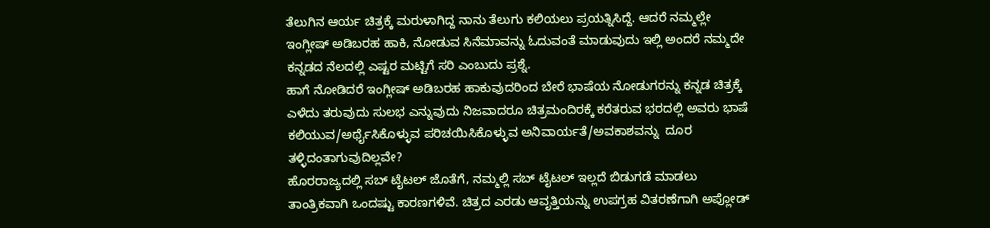ತೆಲುಗಿನ ಆರ್ಯ ಚಿತ್ರಕ್ಕೆ ಮರುಳಾಗಿದ್ದ ನಾನು ತೆಲುಗು ಕಲಿಯಲು ಪ್ರಯತ್ನಿಸಿದ್ದೆ. ಆದರೆ ನಮ್ಮಲ್ಲೇ ಇಂಗ್ಲೀಷ್ ಅಡಿಬರಹ ಹಾಕಿ, ನೋಡುವ ಸಿನೆಮಾವನ್ನು ಓದುವಂತೆ ಮಾಡುವುದು ಇಲ್ಲಿ ಅಂದರೆ ನಮ್ಮದೇ ಕನ್ನಡದ ನೆಲದಲ್ಲಿ ಎಷ್ಟರ ಮಟ್ಟಿಗೆ ಸರಿ ಎಂಬುದು ಪ್ರಶ್ನೆ.
ಹಾಗೆ ನೋಡಿದರೆ ಇಂಗ್ಲೀಷ್ ಅಡಿಬರಹ ಹಾಕುವುದರಿಂದ ಬೇರೆ ಭಾಷೆಯ ನೋಡುಗರನ್ನು ಕನ್ನಡ ಚಿತ್ರಕ್ಕೆ ಎಳೆದು ತರುವುದು ಸುಲಭ ಎನ್ನುವುದು ನಿಜವಾದರೂ ಚಿತ್ರಮಂದಿರಕ್ಕೆ ಕರೆತರುವ ಭರದಲ್ಲಿ ಅವರು ಭಾಷೆ ಕಲಿಯುವ/ಅರ್ಥೈಸಿಕೊಳ್ಳುವ ಪರಿಚಯಿಸಿಕೊಳ್ಳುವ ಅನಿವಾರ್ಯತೆ/ಅವಕಾಶವನ್ನು  ದೂರ ತಳ್ಳಿದಂತಾಗುವುದಿಲ್ಲವೇ?
ಹೊರರಾಜ್ಯದಲ್ಲಿ ಸಬ್ ಟೈಟಲ್ ಜೊತೆಗೆ, ನಮ್ಮಲ್ಲಿ ಸಬ್ ಟೈಟಲ್ ಇಲ್ಲದೆ ಬಿಡುಗಡೆ ಮಾಡಲು ತಾಂತ್ರಿಕವಾಗಿ ಒಂದಷ್ಟು ಕಾರಣಗಳಿವೆ. ಚಿತ್ರದ ಎರಡು ಆವೃತ್ತಿಯನ್ನು ಉಪಗ್ರಹ ವಿತರಣೆಗಾಗಿ ಅಪ್ಲೋಡ್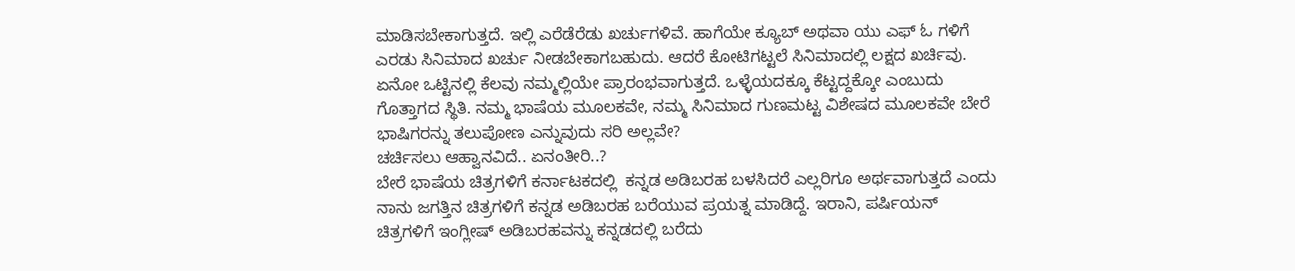ಮಾಡಿಸಬೇಕಾಗುತ್ತದೆ. ಇಲ್ಲಿ ಎರೆಡೆರೆಡು ಖರ್ಚುಗಳಿವೆ. ಹಾಗೆಯೇ ಕ್ಯೂಬ್ ಅಥವಾ ಯು ಎಫ್ ಓ ಗಳಿಗೆ ಎರಡು ಸಿನಿಮಾದ ಖರ್ಚು ನೀಡಬೇಕಾಗಬಹುದು. ಆದರೆ ಕೋಟಿಗಟ್ಟಲೆ ಸಿನಿಮಾದಲ್ಲಿ ಲಕ್ಷದ ಖರ್ಚಿವು.
ಏನೋ ಒಟ್ಟಿನಲ್ಲಿ ಕೆಲವು ನಮ್ಮಲ್ಲಿಯೇ ಪ್ರಾರಂಭವಾಗುತ್ತದೆ. ಒಳ್ಳೆಯದಕ್ಕೂ ಕೆಟ್ಟದ್ದಕ್ಕೋ ಎಂಬುದು ಗೊತ್ತಾಗದ ಸ್ಥಿತಿ. ನಮ್ಮ ಭಾಷೆಯ ಮೂಲಕವೇ, ನಮ್ಮ ಸಿನಿಮಾದ ಗುಣಮಟ್ಟ ವಿಶೇಷದ ಮೂಲಕವೇ ಬೇರೆ ಭಾಷಿಗರನ್ನು ತಲುಪೋಣ ಎನ್ನುವುದು ಸರಿ ಅಲ್ಲವೇ?
ಚರ್ಚಿಸಲು ಆಹ್ವಾನವಿದೆ.. ಏನಂತೀರಿ..?
ಬೇರೆ ಭಾಷೆಯ ಚಿತ್ರಗಳಿಗೆ ಕರ್ನಾಟಕದಲ್ಲಿ  ಕನ್ನಡ ಅಡಿಬರಹ ಬಳಸಿದರೆ ಎಲ್ಲರಿಗೂ ಅರ್ಥವಾಗುತ್ತದೆ ಎಂದು ನಾನು ಜಗತ್ತಿನ ಚಿತ್ರಗಳಿಗೆ ಕನ್ನಡ ಅಡಿಬರಹ ಬರೆಯುವ ಪ್ರಯತ್ನ ಮಾಡಿದ್ದೆ. ಇರಾನಿ, ಪರ್ಷಿಯನ್ ಚಿತ್ರಗಳಿಗೆ ಇಂಗ್ಲೀಷ್ ಅಡಿಬರಹವನ್ನು ಕನ್ನಡದಲ್ಲಿ ಬರೆದು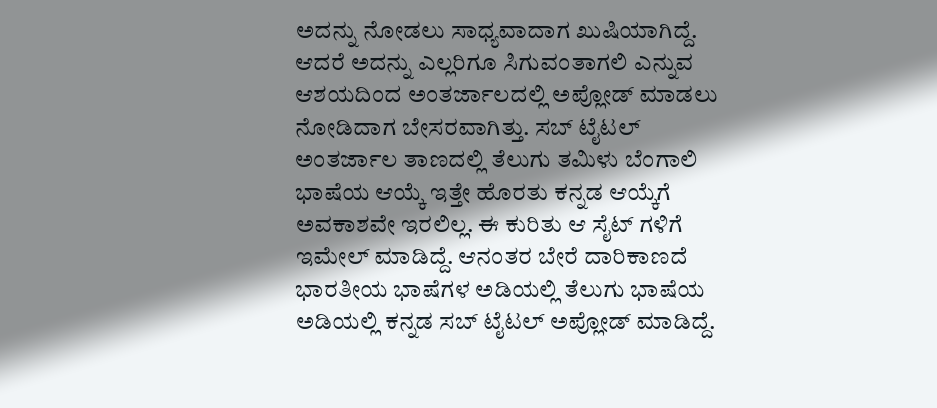ಅದನ್ನು ನೋಡಲು ಸಾಧ್ಯವಾದಾಗ ಖುಷಿಯಾಗಿದ್ದೆ. ಆದರೆ ಅದನ್ನು ಎಲ್ಲರಿಗೂ ಸಿಗುವಂತಾಗಲಿ ಎನ್ನುವ ಆಶಯದಿಂದ ಅಂತರ್ಜಾಲದಲ್ಲಿ ಅಪ್ಲೋಡ್ ಮಾಡಲು ನೋಡಿದಾಗ ಬೇಸರವಾಗಿತ್ತು. ಸಬ್ ಟೈಟಲ್ ಅಂತರ್ಜಾಲ ತಾಣದಲ್ಲಿ ತೆಲುಗು ತಮಿಳು ಬೆಂಗಾಲಿ ಭಾಷೆಯ ಆಯ್ಕೆ ಇತ್ತೇ ಹೊರತು ಕನ್ನಡ ಆಯ್ಕೆಗೆ ಅವಕಾಶವೇ ಇರಲಿಲ್ಲ. ಈ ಕುರಿತು ಆ ಸೈಟ್ ಗಳಿಗೆ ಇಮೇಲ್ ಮಾಡಿದ್ದೆ. ಆನಂತರ ಬೇರೆ ದಾರಿಕಾಣದೆ ಭಾರತೀಯ ಭಾಷೆಗಳ ಅಡಿಯಲ್ಲಿ ತೆಲುಗು ಭಾಷೆಯ ಅಡಿಯಲ್ಲಿ ಕನ್ನಡ ಸಬ್ ಟೈಟಲ್ ಅಪ್ಲೋಡ್ ಮಾಡಿದ್ದೆ.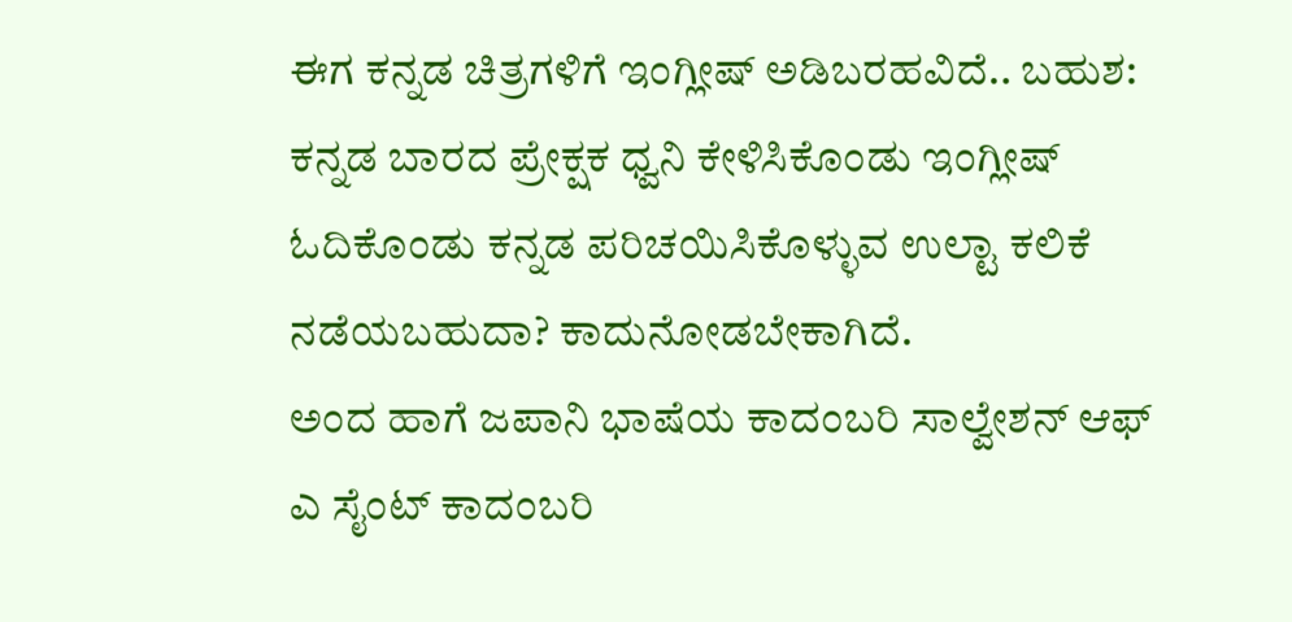ಈಗ ಕನ್ನಡ ಚಿತ್ರಗಳಿಗೆ ಇಂಗ್ಲೀಷ್ ಅಡಿಬರಹವಿದೆ.. ಬಹುಶ: ಕನ್ನಡ ಬಾರದ ಪ್ರೇಕ್ಷಕ ಧ್ವನಿ ಕೇಳಿಸಿಕೊಂಡು ಇಂಗ್ಲೀಷ್ ಓದಿಕೊಂಡು ಕನ್ನಡ ಪರಿಚಯಿಸಿಕೊಳ್ಳುವ ಉಲ್ಟಾ ಕಲಿಕೆ ನಡೆಯಬಹುದಾ? ಕಾದುನೋಡಬೇಕಾಗಿದೆ.
ಅಂದ ಹಾಗೆ ಜಪಾನಿ ಭಾಷೆಯ ಕಾದಂಬರಿ ಸಾಲ್ವೇಶನ್ ಆಫ್ ಎ ಸೈಂಟ್ ಕಾದಂಬರಿ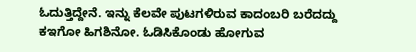ಓದುತ್ತಿದ್ದೇನೆ. ಇನ್ನು ಕೆಲವೇ ಪುಟಗಳಿರುವ ಕಾದಂಬರಿ ಬರೆದದ್ದು ಕಇಗೋ ಹಿಗಶಿನೋ. ಓಡಿಸಿಕೊಂಡು ಹೋಗುವ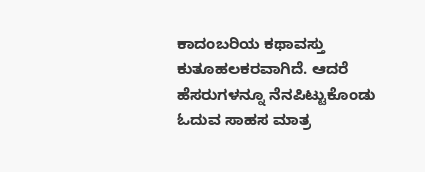ಕಾದಂಬರಿಯ ಕಥಾವಸ್ತು ಕುತೂಹಲಕರವಾಗಿದೆ. ಆದರೆ ಹೆಸರುಗಳನ್ನೂ ನೆನಪಿಟ್ಟುಕೊಂಡು ಓದುವ ಸಾಹಸ ಮಾತ್ರ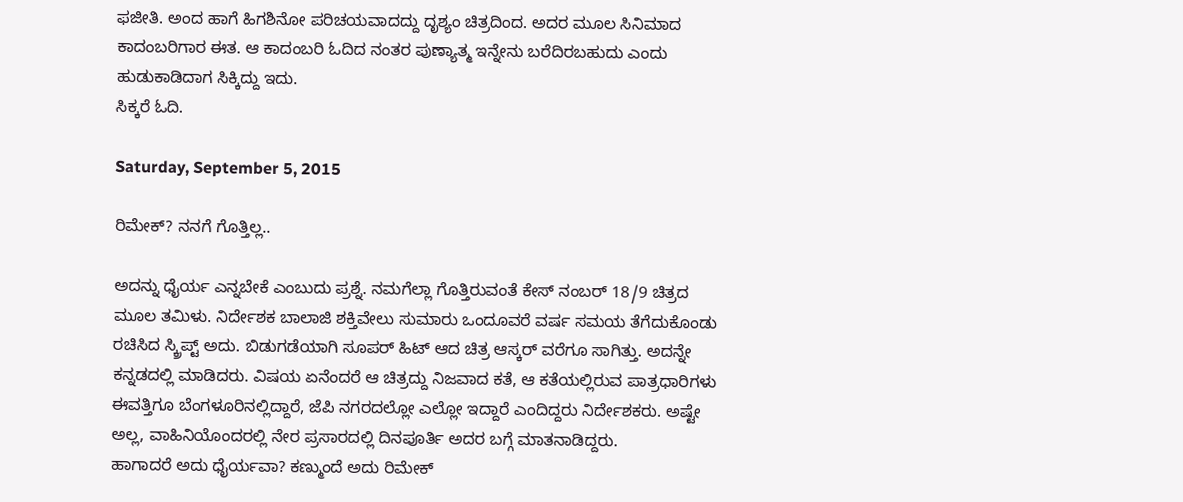ಫಜೀತಿ. ಅಂದ ಹಾಗೆ ಹಿಗಶಿನೋ ಪರಿಚಯವಾದದ್ದು ದೃಶ್ಯಂ ಚಿತ್ರದಿಂದ. ಅದರ ಮೂಲ ಸಿನಿಮಾದ ಕಾದಂಬರಿಗಾರ ಈತ. ಆ ಕಾದಂಬರಿ ಓದಿದ ನಂತರ ಪುಣ್ಯಾತ್ಮ ಇನ್ನೇನು ಬರೆದಿರಬಹುದು ಎಂದು ಹುಡುಕಾಡಿದಾಗ ಸಿಕ್ಕಿದ್ದು ಇದು.
ಸಿಕ್ಕರೆ ಓದಿ.

Saturday, September 5, 2015

ರಿಮೇಕ್? ನನಗೆ ಗೊತ್ತಿಲ್ಲ..

ಅದನ್ನು ಧೈರ್ಯ ಎನ್ನಬೇಕೆ ಎಂಬುದು ಪ್ರಶ್ನೆ. ನಮಗೆಲ್ಲಾ ಗೊತ್ತಿರುವಂತೆ ಕೇಸ್ ನಂಬರ್ 18/9 ಚಿತ್ರದ ಮೂಲ ತಮಿಳು. ನಿರ್ದೇಶಕ ಬಾಲಾಜಿ ಶಕ್ತಿವೇಲು ಸುಮಾರು ಒಂದೂವರೆ ವರ್ಷ ಸಮಯ ತೆಗೆದುಕೊಂಡು ರಚಿಸಿದ ಸ್ಕ್ರಿಪ್ಟ್ ಅದು. ಬಿಡುಗಡೆಯಾಗಿ ಸೂಪರ್ ಹಿಟ್ ಆದ ಚಿತ್ರ ಆಸ್ಕರ್ ವರೆಗೂ ಸಾಗಿತ್ತು. ಅದನ್ನೇ ಕನ್ನಡದಲ್ಲಿ ಮಾಡಿದರು. ವಿಷಯ ಏನೆಂದರೆ ಆ ಚಿತ್ರದ್ದು ನಿಜವಾದ ಕತೆ, ಆ ಕತೆಯಲ್ಲಿರುವ ಪಾತ್ರಧಾರಿಗಳು ಈವತ್ತಿಗೂ ಬೆಂಗಳೂರಿನಲ್ಲಿದ್ದಾರೆ, ಜೆಪಿ ನಗರದಲ್ಲೋ ಎಲ್ಲೋ ಇದ್ದಾರೆ ಎಂದಿದ್ದರು ನಿರ್ದೇಶಕರು. ಅಷ್ಟೇ ಅಲ್ಲ, ವಾಹಿನಿಯೊಂದರಲ್ಲಿ ನೇರ ಪ್ರಸಾರದಲ್ಲಿ ದಿನಪೂರ್ತಿ ಅದರ ಬಗ್ಗೆ ಮಾತನಾಡಿದ್ದರು.
ಹಾಗಾದರೆ ಅದು ಧೈರ್ಯವಾ? ಕಣ್ಮುಂದೆ ಅದು ರಿಮೇಕ್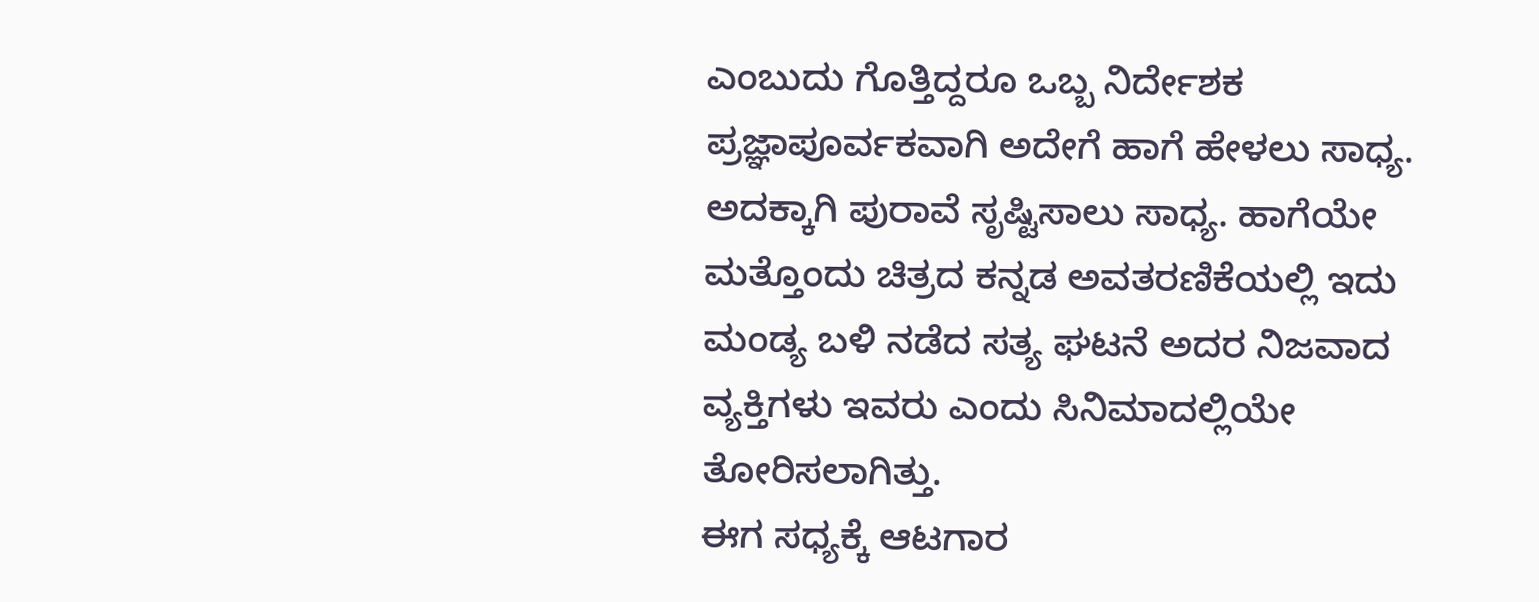ಎಂಬುದು ಗೊತ್ತಿದ್ದರೂ ಒಬ್ಬ ನಿರ್ದೇಶಕ ಪ್ರಜ್ಞಾಪೂರ್ವಕವಾಗಿ ಅದೇಗೆ ಹಾಗೆ ಹೇಳಲು ಸಾಧ್ಯ. ಅದಕ್ಕಾಗಿ ಪುರಾವೆ ಸೃಷ್ಟಿಸಾಲು ಸಾಧ್ಯ. ಹಾಗೆಯೇ ಮತ್ತೊಂದು ಚಿತ್ರದ ಕನ್ನಡ ಅವತರಣಿಕೆಯಲ್ಲಿ ಇದು ಮಂಡ್ಯ ಬಳಿ ನಡೆದ ಸತ್ಯ ಘಟನೆ ಅದರ ನಿಜವಾದ ವ್ಯಕ್ತಿಗಳು ಇವರು ಎಂದು ಸಿನಿಮಾದಲ್ಲಿಯೇ ತೋರಿಸಲಾಗಿತ್ತು.
ಈಗ ಸಧ್ಯಕ್ಕೆ ಆಟಗಾರ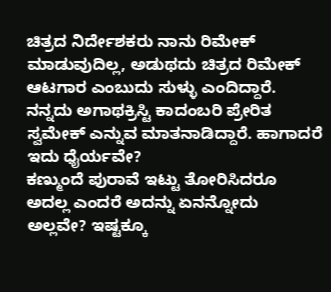ಚಿತ್ರದ ನಿರ್ದೇಶಕರು ನಾನು ರಿಮೇಕ್ ಮಾಡುವುದಿಲ್ಲ, ಅಡುಥದು ಚಿತ್ರದ ರಿಮೇಕ್ ಆಟಗಾರ ಎಂಬುದು ಸುಳ್ಳು ಎಂದಿದ್ದಾರೆ. ನನ್ನದು ಅಗಾಥಕ್ರಿಸ್ಟಿ ಕಾದಂಬರಿ ಪ್ರೇರಿತ ಸ್ವಮೇಕ್ ಎನ್ನುವ ಮಾತನಾಡಿದ್ದಾರೆ. ಹಾಗಾದರೆ ಇದು ಧೈರ್ಯವೇ?
ಕಣ್ಮುಂದೆ ಪುರಾವೆ ಇಟ್ಟು ತೋರಿಸಿದರೂ ಅದಲ್ಲ ಎಂದರೆ ಅದನ್ನು ಏನನ್ನೋದು ಅಲ್ಲವೇ? ಇಷ್ಟಕ್ಕೂ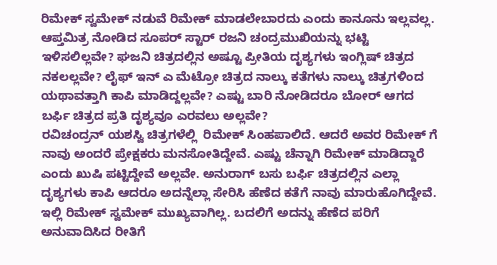ರಿಮೇಕ್ ಸ್ವಮೇಕ್ ನಡುವೆ ರಿಮೇಕ್ ಮಾಡಲೇಬಾರದು ಎಂದು ಕಾನೂನು ಇಲ್ಲವಲ್ಲ. ಆಪ್ತಮಿತ್ರ ನೋಡಿದ ಸೂಪರ್ ಸ್ಟಾರ್ ರಜನಿ ಚಂದ್ರಮುಖಿಯನ್ನು ಭಟ್ಟಿ ಇಳಿಸಲಿಲ್ಲವೇ? ಘಜನಿ ಚಿತ್ರದಲ್ಲಿನ ಅಷ್ಟೂ ಪ್ರೀತಿಯ ದೃಶ್ಯಗಳು ಇಂಗ್ಲಿಷ್ ಚಿತ್ರದ ನಕಲಲ್ಲವೇ? ಲೈಫ್ ಇನ್ ಎ ಮೆಟ್ರೋ ಚಿತ್ರದ ನಾಲ್ಕು ಕತೆಗಳು ನಾಲ್ಕು ಚಿತ್ರಗಳಿಂದ ಯಥಾವತ್ತಾಗಿ ಕಾಪಿ ಮಾಡಿದ್ದಲ್ಲವೇ? ಎಷ್ಟು ಬಾರಿ ನೋಡಿದರೂ ಬೋರ್ ಆಗದ ಬರ್ಫಿ ಚಿತ್ರದ ಪ್ರತಿ ದೃಶ್ಯವೂ ಎರವಲು ಅಲ್ಲವೇ?
ರವಿಚಂದ್ರನ್ ಯಶಸ್ವಿ ಚಿತ್ರಗಳೆಲ್ಲಿ  ರಿಮೇಕ್ ಸಿಂಹಪಾಲಿದೆ. ಆದರೆ ಅವರ ರಿಮೇಕ್ ಗೆ ನಾವು ಅಂದರೆ ಪ್ರೇಕ್ಷಕರು ಮನಸೋತಿದ್ದೇವೆ. ಎಷ್ಟು ಚೆನ್ನಾಗಿ ರಿಮೇಕ್ ಮಾಡಿದ್ದಾರೆ ಎಂದು ಖುಷಿ ಪಟ್ಟಿದ್ದೇವೆ ಅಲ್ಲವೇ. ಅನುರಾಗ್ ಬಸು ಬರ್ಫಿ ಚಿತ್ರದಲ್ಲಿನ ಎಲ್ಲಾ ದೃಶ್ಯಗಳು ಕಾಪಿ ಆದರೂ ಅದನ್ನೆಲ್ಲಾ ಸೇರಿಸಿ ಹೆಣೆದ ಕತೆಗೆ ನಾವು ಮಾರುಹೊಗಿದ್ದೇವೆ. ಇಲ್ಲಿ ರಿಮೇಕ್ ಸ್ವಮೇಕ್ ಮುಖ್ಯವಾಗಿಲ್ಲ. ಬದಲಿಗೆ ಅದನ್ನು ಹೆಣೆದ ಪರಿಗೆ ಅನುವಾದಿಸಿದ ರೀತಿಗೆ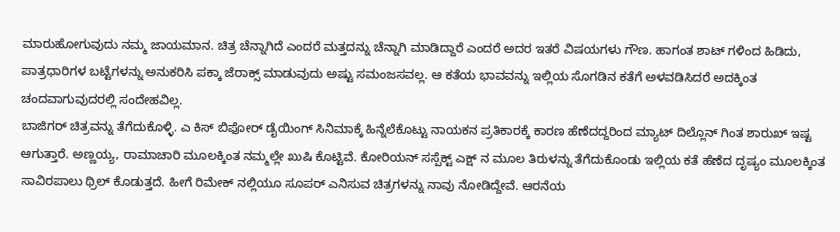ಮಾರುಹೋಗುವುದು ನಮ್ಮ ಜಾಯಮಾನ. ಚಿತ್ರ ಚೆನ್ನಾಗಿದೆ ಎಂದರೆ ಮತ್ತದನ್ನು ಚೆನ್ನಾಗಿ ಮಾಡಿದ್ದಾರೆ ಎಂದರೆ ಅದರ ಇತರೆ ವಿಷಯಗಳು ಗೌಣ. ಹಾಗಂತ ಶಾಟ್ ಗಳಿಂದ ಹಿಡಿದು, ಪಾತ್ರಧಾರಿಗಳ ಬಟ್ಟೆಗಳನ್ನು ಅನುಕರಿಸಿ ಪಕ್ಕಾ ಜೆರಾಕ್ಸ್ ಮಾಡುವುದು ಅಷ್ಟು ಸಮಂಜಸವಲ್ಲ. ಆ ಕತೆಯ ಭಾವವನ್ನು ಇಲ್ಲಿಯ ಸೊಗಡಿನ ಕತೆಗೆ ಅಳವಡಿಸಿದರೆ ಅದಕ್ಕಿಂತ ಚಂದವಾಗುವುದರಲ್ಲಿ ಸಂದೇಹವಿಲ್ಲ.
ಬಾಜಿಗರ್ ಚಿತ್ರವನ್ನು ತೆಗೆದುಕೊಳ್ಳಿ. ಎ ಕಿಸ್ ಬಿಫೋರ್ ಡೈಯಿಂಗ್ ಸಿನಿಮಾಕ್ಕೆ ಹಿನ್ನೆಲೆಕೊಟ್ಟು ನಾಯಕನ ಪ್ರತಿಕಾರಕ್ಕೆ ಕಾರಣ ಹೆಣೆದದ್ದರಿಂದ ಮ್ಯಾಟ್ ದಿಲ್ಲೊನ್ ಗಿಂತ ಶಾರುಖ್ ಇಷ್ಟ ಆಗುತ್ತಾರೆ. ಅಣ್ಣಯ್ಯ, ರಾಮಾಚಾರಿ ಮೂಲಕ್ಕಿಂತ ನಮ್ಮಲ್ಲೇ ಖುಷಿ ಕೊಟ್ಟಿವೆ. ಕೋರಿಯನ್ ಸಸ್ಪೆಕ್ಟ್ ಎಕ್ಷ್ ನ ಮೂಲ ತಿರುಳನ್ನು ತೆಗೆದುಕೊಂಡು ಇಲ್ಲಿಯ ಕತೆ ಹೆಣೆದ ದೃಷ್ಯಂ ಮೂಲಕ್ಕಿಂತ ಸಾವಿರಪಾಲು ಥ್ರಿಲ್ ಕೊಡುತ್ತದೆ. ಹೀಗೆ ರಿಮೇಕ್ ನಲ್ಲಿಯೂ ಸೂಪರ್ ಎನಿಸುವ ಚಿತ್ರಗಳನ್ನು ನಾವು ನೋಡಿದ್ದೇವೆ. ಆರನೆಯ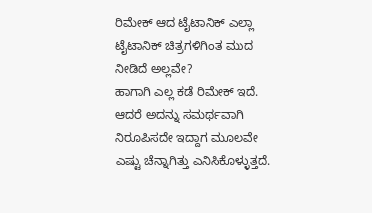ರಿಮೇಕ್ ಆದ ಟೈಟಾನಿಕ್ ಎಲ್ಲಾ ಟೈಟಾನಿಕ್ ಚಿತ್ರಗಳಿಗಿಂತ ಮುದ ನೀಡಿದೆ ಅಲ್ಲವೇ?
ಹಾಗಾಗಿ ಎಲ್ಲ ಕಡೆ ರಿಮೇಕ್ ಇದೆ. ಆದರೆ ಅದನ್ನು ಸಮರ್ಥವಾಗಿ ನಿರೂಪಿಸದೇ ಇದ್ದಾಗ ಮೂಲವೇ ಎಷ್ಟು ಚೆನ್ನಾಗಿತ್ತು ಎನಿಸಿಕೊಳ್ಳುತ್ತದೆ.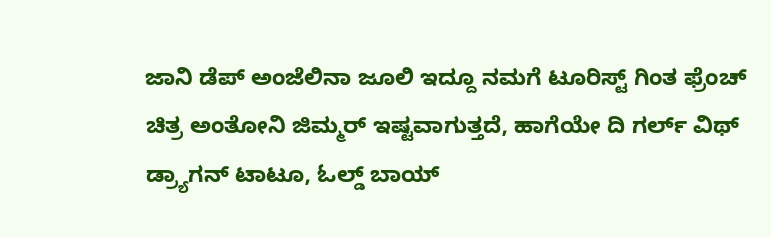ಜಾನಿ ಡೆಪ್ ಅಂಜೆಲಿನಾ ಜೂಲಿ ಇದ್ದೂ ನಮಗೆ ಟೂರಿಸ್ಟ್ ಗಿಂತ ಫ್ರೆಂಚ್ ಚಿತ್ರ ಅಂತೋನಿ ಜಿಮ್ಮರ್ ಇಷ್ಟವಾಗುತ್ತದೆ, ಹಾಗೆಯೇ ದಿ ಗರ್ಲ್ ವಿಥ್ ಡ್ರ್ಯಾಗನ್ ಟಾಟೂ, ಓಲ್ಡ್ ಬಾಯ್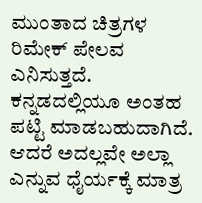ಮುಂತಾದ ಚಿತ್ರಗಳ ರಿಮೇಕ್ ಪೇಲವ ಎನಿಸುತ್ತದೆ. ಕನ್ನಡದಲ್ಲಿಯೂ ಅಂತಹ ಪಟ್ಟಿ ಮಾಡಬಹುದಾಗಿದೆ. ಆದರೆ ಅದಲ್ಲವೇ ಅಲ್ಲಾ ಎನ್ನುವ ಧೈರ್ಯಕ್ಕೆ ಮಾತ್ರ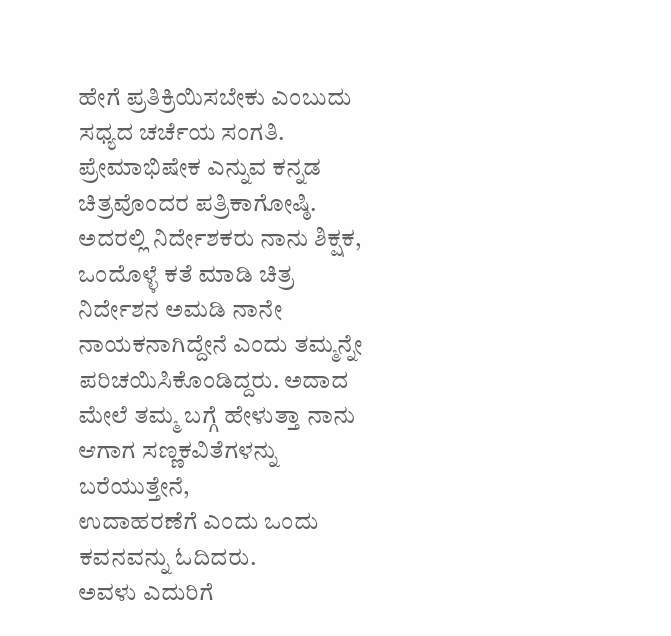ಹೇಗೆ ಪ್ರತಿಕ್ರಿಯಿಸಬೇಕು ಎಂಬುದು ಸಧ್ಯದ ಚರ್ಚೆಯ ಸಂಗತಿ.
ಪ್ರೇಮಾಭಿಷೇಕ ಎನ್ನುವ ಕನ್ನಡ ಚಿತ್ರವೊಂದರ ಪತ್ರಿಕಾಗೋಷ್ಠಿ. ಅದರಲ್ಲಿ ನಿರ್ದೇಶಕರು ನಾನು ಶಿಕ್ಷಕ, ಒಂದೊಳ್ಳೆ ಕತೆ ಮಾಡಿ ಚಿತ್ರ ನಿರ್ದೇಶನ ಅಮಡಿ ನಾನೇ ನಾಯಕನಾಗಿದ್ದೇನೆ ಎಂದು ತಮ್ಮನ್ನೇ ಪರಿಚಯಿಸಿಕೊಂಡಿದ್ದರು. ಅದಾದ ಮೇಲೆ ತಮ್ಮ ಬಗ್ಗೆ ಹೇಳುತ್ತಾ ನಾನು ಆಗಾಗ ಸಣ್ಣಕವಿತೆಗಳನ್ನು ಬರೆಯುತ್ತೇನೆ,
ಉದಾಹರಣೆಗೆ ಎಂದು ಒಂದು ಕವನವನ್ನು ಓದಿದರು.
ಅವಳು ಎದುರಿಗೆ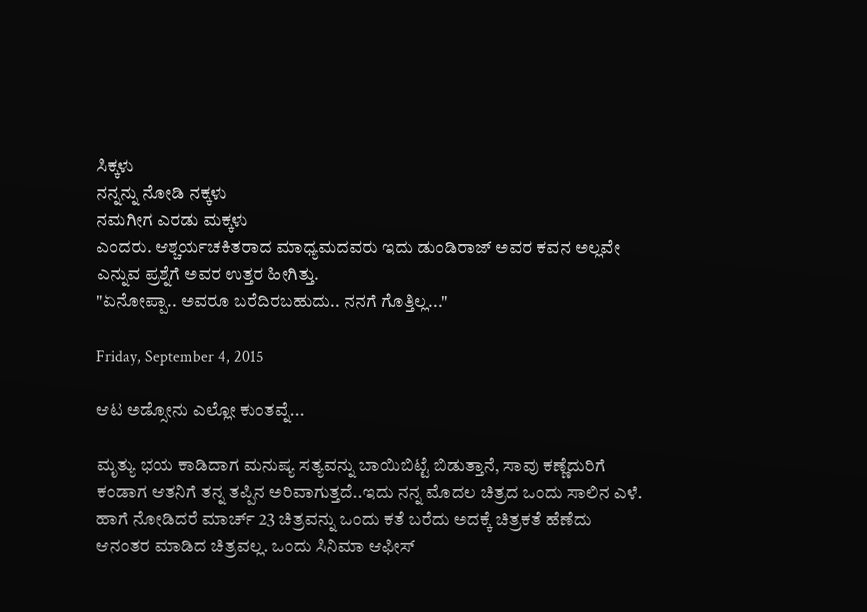ಸಿಕ್ಕಳು
ನನ್ನನ್ನು ನೋಡಿ ನಕ್ಕಳು
ನಮಗೀಗ ಎರಡು ಮಕ್ಕಳು
ಎಂದರು. ಆಶ್ಚರ್ಯಚಕಿತರಾದ ಮಾಧ್ಯಮದವರು ಇದು ಡುಂಡಿರಾಜ್ ಅವರ ಕವನ ಅಲ್ಲವೇ ಎನ್ನುವ ಪ್ರಶ್ನೆಗೆ ಅವರ ಉತ್ತರ ಹೀಗಿತ್ತು.
"ಏನೋಪ್ಪಾ.. ಅವರೂ ಬರೆದಿರಬಹುದು.. ನನಗೆ ಗೊತ್ತಿಲ್ಲ..."

Friday, September 4, 2015

ಆಟ ಅಡ್ಸೋನು ಎಲ್ಲೋ ಕುಂತವ್ನೆ...

ಮೃತ್ಯು ಭಯ ಕಾಡಿದಾಗ ಮನುಷ್ಯ ಸತ್ಯವನ್ನು ಬಾಯಿಬಿಟ್ಟೆ ಬಿಡುತ್ತಾನೆ, ಸಾವು ಕಣ್ಣೆದುರಿಗೆ ಕಂಡಾಗ ಆತನಿಗೆ ತನ್ನ ತಪ್ಪಿನ ಅರಿವಾಗುತ್ತದೆ..ಇದು ನನ್ನ ಮೊದಲ ಚಿತ್ರದ ಒಂದು ಸಾಲಿನ ಎಳೆ. ಹಾಗೆ ನೋಡಿದರೆ ಮಾರ್ಚ್ 23 ಚಿತ್ರವನ್ನು ಒಂದು ಕತೆ ಬರೆದು ಅದಕ್ಕೆ ಚಿತ್ರಕತೆ ಹೆಣೆದು ಆನಂತರ ಮಾಡಿದ ಚಿತ್ರವಲ್ಲ. ಒಂದು ಸಿನಿಮಾ ಆಫೀಸ್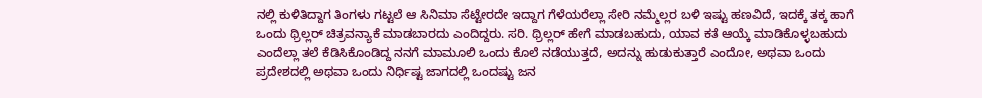ನಲ್ಲಿ ಕುಳಿತಿದ್ದಾಗ ತಿಂಗಳು ಗಟ್ಟಲೆ ಆ ಸಿನಿಮಾ ಸೆಟ್ಟೇರದೇ ಇದ್ದಾಗ ಗೆಳೆಯರೆಲ್ಲಾ ಸೇರಿ ನಮ್ಮೆಲ್ಲರ ಬಳಿ ಇಷ್ಟು ಹಣವಿದೆ, ಇದಕ್ಕೆ ತಕ್ಕ ಹಾಗೆ ಒಂದು ಥ್ರಿಲ್ಲರ್ ಚಿತ್ರವನ್ಯಾಕೆ ಮಾಡಬಾರದು ಎಂದಿದ್ದರು. ಸರಿ. ಥ್ರಿಲ್ಲರ್ ಹೇಗೆ ಮಾಡಬಹುದು, ಯಾವ ಕತೆ ಆಯ್ಕೆ ಮಾಡಿಕೊಳ್ಳಬಹುದು  ಎಂದೆಲ್ಲಾ ತಲೆ ಕೆಡಿಸಿಕೊಂಡಿದ್ದ ನನಗೆ ಮಾಮೂಲಿ ಒಂದು ಕೊಲೆ ನಡೆಯುತ್ತದೆ, ಅದನ್ನು ಹುಡುಕುತ್ತಾರೆ ಎಂದೋ, ಅಥವಾ ಒಂದು ಪ್ರದೇಶದಲ್ಲಿ ಅಥವಾ ಒಂದು ನಿರ್ಧಿಷ್ಟ ಜಾಗದಲ್ಲಿ ಒಂದಷ್ಟು ಜನ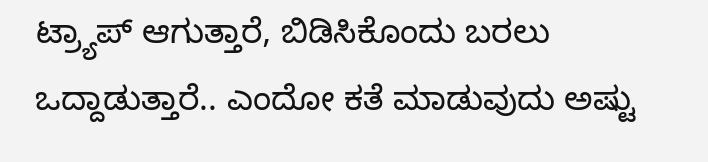ಟ್ರ್ಯಾಪ್ ಆಗುತ್ತಾರೆ, ಬಿಡಿಸಿಕೊಂದು ಬರಲು ಒದ್ದಾಡುತ್ತಾರೆ.. ಎಂದೋ ಕತೆ ಮಾಡುವುದು ಅಷ್ಟು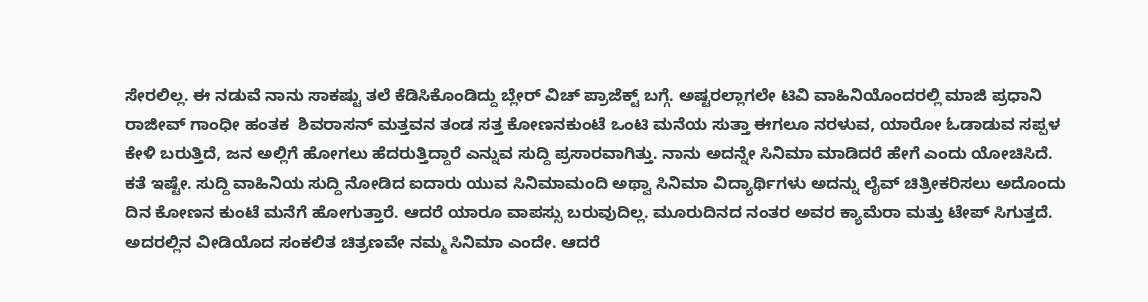ಸೇರಲಿಲ್ಲ. ಈ ನಡುವೆ ನಾನು ಸಾಕಷ್ಟು ತಲೆ ಕೆಡಿಸಿಕೊಂಡಿದ್ದು ಬ್ಲೇರ್ ವಿಚ್ ಪ್ರಾಜೆಕ್ಟ್ ಬಗ್ಗೆ. ಅಷ್ಟರಲ್ಲಾಗಲೇ ಟಿವಿ ವಾಹಿನಿಯೊಂದರಲ್ಲಿ ಮಾಜಿ ಪ್ರಧಾನಿ ರಾಜೀವ್ ಗಾಂಧೀ ಹಂತಕ  ಶಿವರಾಸನ್ ಮತ್ತವನ ತಂಡ ಸತ್ತ ಕೋಣನಕುಂಟೆ ಒಂಟಿ ಮನೆಯ ಸುತ್ತಾ ಈಗಲೂ ನರಳುವ, ಯಾರೋ ಓಡಾಡುವ ಸಪ್ಪಳ ಕೇಳಿ ಬರುತ್ತಿದೆ, ಜನ ಅಲ್ಲಿಗೆ ಹೋಗಲು ಹೆದರುತ್ತಿದ್ದಾರೆ ಎನ್ನುವ ಸುದ್ದಿ ಪ್ರಸಾರವಾಗಿತ್ತು. ನಾನು ಅದನ್ನೇ ಸಿನಿಮಾ ಮಾಡಿದರೆ ಹೇಗೆ ಎಂದು ಯೋಚಿಸಿದೆ. ಕತೆ ಇಷ್ಟೇ. ಸುದ್ದಿ ವಾಹಿನಿಯ ಸುದ್ದಿ ನೋಡಿದ ಐದಾರು ಯುವ ಸಿನಿಮಾಮಂದಿ ಅಥ್ವಾ ಸಿನಿಮಾ ವಿದ್ಯಾರ್ಥಿಗಳು ಅದನ್ನು ಲೈವ್ ಚಿತ್ರೀಕರಿಸಲು ಅದೊಂದು ದಿನ ಕೋಣನ ಕುಂಟೆ ಮನೆಗೆ ಹೋಗುತ್ತಾರೆ. ಆದರೆ ಯಾರೂ ವಾಪಸ್ಸು ಬರುವುದಿಲ್ಲ. ಮೂರುದಿನದ ನಂತರ ಅವರ ಕ್ಯಾಮೆರಾ ಮತ್ತು ಟೇಪ್ ಸಿಗುತ್ತದೆ. ಅದರಲ್ಲಿನ ವೀಡಿಯೊದ ಸಂಕಲಿತ ಚಿತ್ರಣವೇ ನಮ್ಮ ಸಿನಿಮಾ ಎಂದೇ. ಆದರೆ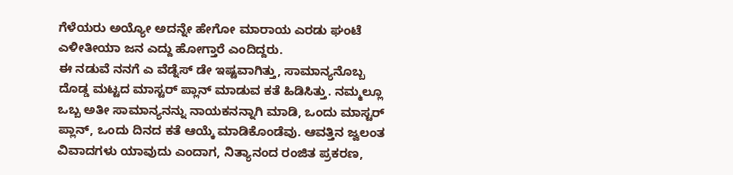ಗೆಳೆಯರು ಅಯ್ಯೋ ಅದನ್ನೇ ಹೇಗೋ ಮಾರಾಯ ಎರಡು ಘಂಟೆ ಎಳೀತೀಯಾ ಜನ ಎದ್ದು ಹೋಗ್ತಾರೆ ಎಂದಿದ್ದರು.
ಈ ನಡುವೆ ನನಗೆ ಎ ವೆಡ್ನೆಸ್ ಡೇ ಇಷ್ಟವಾಗಿತ್ತು, ಸಾಮಾನ್ಯನೊಬ್ಬ ದೊಡ್ಡ ಮಟ್ಟದ ಮಾಸ್ಟರ್ ಪ್ಲಾನ್ ಮಾಡುವ ಕತೆ ಹಿಡಿಸಿತ್ತು. ನಮ್ಮಲ್ಲೂ ಒಬ್ಬ ಅತೀ ಸಾಮಾನ್ಯನನ್ನು ನಾಯಕನನ್ನಾಗಿ ಮಾಡಿ, ಒಂದು ಮಾಸ್ಟರ್ ಪ್ಲಾನ್, ಒಂದು ದಿನದ ಕತೆ ಆಯ್ಕೆ ಮಾಡಿಕೊಂಡೆವು. ಆವತ್ತಿನ ಜ್ವಲಂತ ವಿವಾದಗಳು ಯಾವುದು ಎಂದಾಗ, ನಿತ್ಯಾನಂದ ರಂಜಿತ ಪ್ರಕರಣ,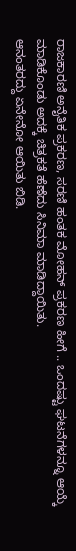ರಾಜಕಾರಣಿ ಅನೈತಿಕ ಪ್ರಕರಣ, ಸರಣಿ ಹಂತಕ ಮೋಹನ್ ಪ್ರಕರಣ ಹೀಗೆ .. ಒಂದಷ್ಟು ಘಟನೆಗಳನ್ನೂ ಆಯ್ಕೆ ಮಾಡಿಕೊಂಡು ಅದಕ್ಕೆ ಚಿತ್ರಕತೆ ಹೆಣೆದು ಸಿನಿಮಾ ಮಾಡಿದ್ದಾಯಿತು.
ಆನಂತರದ್ದು ಏನೇನೋ ಆಯಿತು ಬಿಡಿ.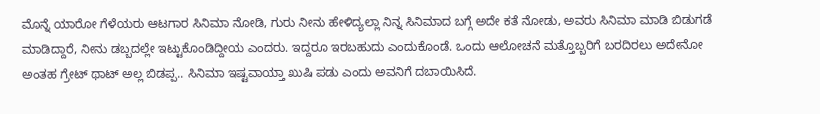ಮೊನ್ನೆ ಯಾರೋ ಗೆಳೆಯರು ಆಟಗಾರ ಸಿನಿಮಾ ನೋಡಿ, ಗುರು ನೀನು ಹೇಳಿದ್ಯಲ್ಲಾ ನಿನ್ನ ಸಿನಿಮಾದ ಬಗ್ಗೆ ಅದೇ ಕತೆ ನೋಡು, ಅವರು ಸಿನಿಮಾ ಮಾಡಿ ಬಿಡುಗಡೆ ಮಾಡಿದ್ದಾರೆ, ನೀನು ಡಬ್ಬದಲ್ಲೇ ಇಟ್ಟುಕೊಂಡಿದ್ದೀಯ ಎಂದರು. ಇದ್ದರೂ ಇರಬಹುದು ಎಂದುಕೊಂಡೆ. ಒಂದು ಆಲೋಚನೆ ಮತ್ತೊಬ್ಬರಿಗೆ ಬರದಿರಲು ಅದೇನೋ ಅಂತಹ ಗ್ರೇಟ್ ಥಾಟ್ ಅಲ್ಲ ಬಿಡಪ್ಪ.. ಸಿನಿಮಾ ಇಷ್ಟವಾಯ್ತಾ ಖುಷಿ ಪಡು ಎಂದು ಅವನಿಗೆ ದಬಾಯಿಸಿದೆ.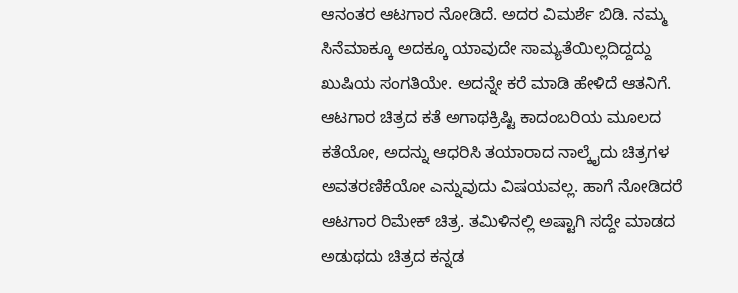ಆನಂತರ ಆಟಗಾರ ನೋಡಿದೆ. ಅದರ ವಿಮರ್ಶೆ ಬಿಡಿ. ನಮ್ಮ ಸಿನೆಮಾಕ್ಕೂ ಅದಕ್ಕೂ ಯಾವುದೇ ಸಾಮ್ಯತೆಯಿಲ್ಲದಿದ್ದದ್ದು ಖುಷಿಯ ಸಂಗತಿಯೇ. ಅದನ್ನೇ ಕರೆ ಮಾಡಿ ಹೇಳಿದೆ ಆತನಿಗೆ. ಆಟಗಾರ ಚಿತ್ರದ ಕತೆ ಅಗಾಥಕ್ರಿಷ್ಟಿ ಕಾದಂಬರಿಯ ಮೂಲದ ಕತೆಯೋ, ಅದನ್ನು ಆಧರಿಸಿ ತಯಾರಾದ ನಾಲ್ಕೈದು ಚಿತ್ರಗಳ ಅವತರಣಿಕೆಯೋ ಎನ್ನುವುದು ವಿಷಯವಲ್ಲ. ಹಾಗೆ ನೋಡಿದರೆ ಆಟಗಾರ ರಿಮೇಕ್ ಚಿತ್ರ. ತಮಿಳಿನಲ್ಲಿ ಅಷ್ಟಾಗಿ ಸದ್ದೇ ಮಾಡದ ಅಡುಥದು ಚಿತ್ರದ ಕನ್ನಡ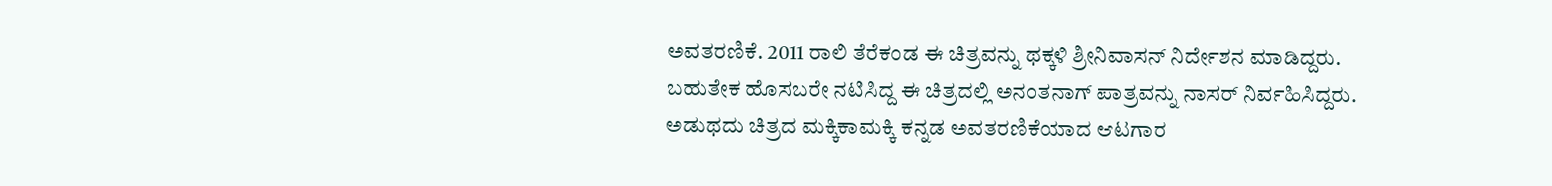ಅವತರಣಿಕೆ. 2011 ರಾಲಿ ತೆರೆಕಂಡ ಈ ಚಿತ್ರವನ್ನು ಥಕ್ಕಳಿ ಶ್ರೀನಿವಾಸನ್ ನಿರ್ದೇಶನ ಮಾಡಿದ್ದರು. ಬಹುತೇಕ ಹೊಸಬರೇ ನಟಿಸಿದ್ದ ಈ ಚಿತ್ರದಲ್ಲಿ ಅನಂತನಾಗ್ ಪಾತ್ರವನ್ನು ನಾಸರ್ ನಿರ್ವಹಿಸಿದ್ದರು. ಅಡುಥದು ಚಿತ್ರದ ಮಕ್ಕಿಕಾಮಕ್ಕಿ ಕನ್ನಡ ಅವತರಣಿಕೆಯಾದ ಆಟಗಾರ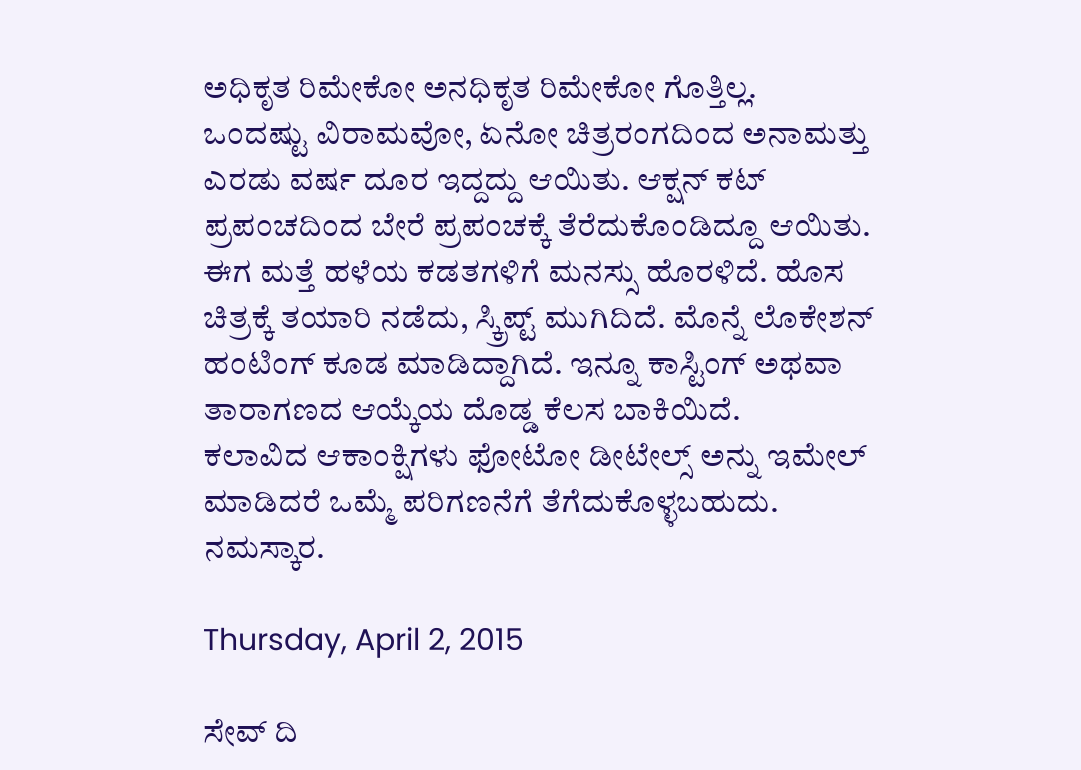ಅಧಿಕೃತ ರಿಮೇಕೋ ಅನಧಿಕೃತ ರಿಮೇಕೋ ಗೊತ್ತಿಲ್ಲ.
ಒಂದಷ್ಟು ವಿರಾಮವೋ, ಏನೋ ಚಿತ್ರರಂಗದಿಂದ ಅನಾಮತ್ತು ಎರಡು ವರ್ಷ ದೂರ ಇದ್ದದ್ದು ಆಯಿತು. ಆಕ್ಷನ್ ಕಟ್ ಪ್ರಪಂಚದಿಂದ ಬೇರೆ ಪ್ರಪಂಚಕ್ಕೆ ತೆರೆದುಕೊಂಡಿದ್ದೂ ಆಯಿತು. ಈಗ ಮತ್ತೆ ಹಳೆಯ ಕಡತಗಳಿಗೆ ಮನಸ್ಸು ಹೊರಳಿದೆ. ಹೊಸ ಚಿತ್ರಕ್ಕೆ ತಯಾರಿ ನಡೆದು, ಸ್ಕ್ರಿಪ್ಟ್ ಮುಗಿದಿದೆ. ಮೊನ್ನೆ ಲೊಕೇಶನ್ ಹಂಟಿಂಗ್ ಕೂಡ ಮಾಡಿದ್ದಾಗಿದೆ. ಇನ್ನೂ ಕಾಸ್ಟಿಂಗ್ ಅಥವಾ ತಾರಾಗಣದ ಆಯ್ಕೆಯ ದೊಡ್ಡ ಕೆಲಸ ಬಾಕಿಯಿದೆ.
ಕಲಾವಿದ ಆಕಾಂಕ್ಷಿಗಳು ಫೋಟೋ ಡೀಟೇಲ್ಸ್ ಅನ್ನು ಇಮೇಲ್ ಮಾಡಿದರೆ ಒಮ್ಮೆ ಪರಿಗಣನೆಗೆ ತೆಗೆದುಕೊಳ್ಳಬಹುದು.
ನಮಸ್ಕಾರ.

Thursday, April 2, 2015

ಸೇವ್ ದಿ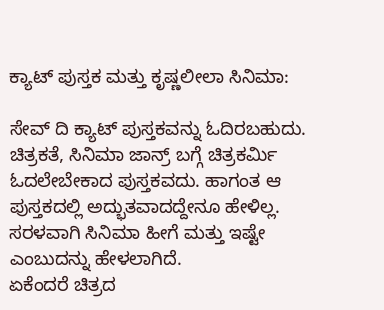ಕ್ಯಾಟ್ ಪುಸ್ತಕ ಮತ್ತು ಕೃಷ್ಣಲೀಲಾ ಸಿನಿಮಾ:

ಸೇವ್ ದಿ ಕ್ಯಾಟ್ ಪುಸ್ತಕವನ್ನು ಓದಿರಬಹುದು. ಚಿತ್ರಕತೆ, ಸಿನಿಮಾ ಜಾನ್ರ್ ಬಗ್ಗೆ ಚಿತ್ರಕರ್ಮಿ ಓದಲೇಬೇಕಾದ ಪುಸ್ತಕವದು. ಹಾಗಂತ ಆ ಪುಸ್ತಕದಲ್ಲಿ ಅದ್ಭುತವಾದದ್ದೇನೂ ಹೇಳಿಲ್ಲ. ಸರಳವಾಗಿ ಸಿನಿಮಾ ಹೀಗೆ ಮತ್ತು ಇಷ್ಟೇ ಎಂಬುದನ್ನು ಹೇಳಲಾಗಿದೆ.
ಏಕೆಂದರೆ ಚಿತ್ರದ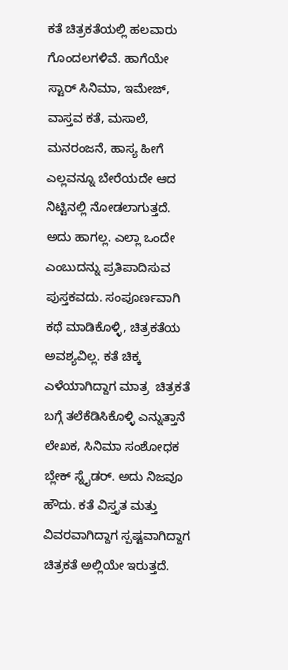ಕತೆ ಚಿತ್ರಕತೆಯಲ್ಲಿ ಹಲವಾರು ಗೊಂದಲಗಳಿವೆ. ಹಾಗೆಯೇ ಸ್ಟಾರ್ ಸಿನಿಮಾ, ಇಮೇಜ್, ವಾಸ್ತವ ಕತೆ, ಮಸಾಲೆ, ಮನರಂಜನೆ, ಹಾಸ್ಯ ಹೀಗೆ ಎಲ್ಲವನ್ನೂ ಬೇರೆಯದೇ ಆದ ನಿಟ್ಟಿನಲ್ಲಿ ನೋಡಲಾಗುತ್ತದೆ. ಅದು ಹಾಗಲ್ಲ. ಎಲ್ಲಾ ಒಂದೇ ಎಂಬುದನ್ನು ಪ್ರತಿಪಾದಿಸುವ ಪುಸ್ತಕವದು. ಸಂಪೂರ್ಣವಾಗಿ ಕಥೆ ಮಾಡಿಕೊಳ್ಳಿ, ಚಿತ್ರಕತೆಯ ಅವಶ್ಯವಿಲ್ಲ. ಕತೆ ಚಿಕ್ಕ ಎಳೆಯಾಗಿದ್ದಾಗ ಮಾತ್ರ  ಚಿತ್ರಕತೆ ಬಗ್ಗೆ ತಲೆಕೆಡಿಸಿಕೊಳ್ಳಿ ಎನ್ನುತ್ತಾನೆ ಲೇಖಕ, ಸಿನಿಮಾ ಸಂಶೋಧಕ ಬ್ಲೇಕ್ ಸ್ನೈಡರ್. ಅದು ನಿಜವೂ ಹೌದು. ಕತೆ ವಿಸ್ತೃತ ಮತ್ತು ವಿವರವಾಗಿದ್ದಾಗ ಸ್ಪಷ್ಟವಾಗಿದ್ದಾಗ ಚಿತ್ರಕತೆ ಅಲ್ಲಿಯೇ ಇರುತ್ತದೆ.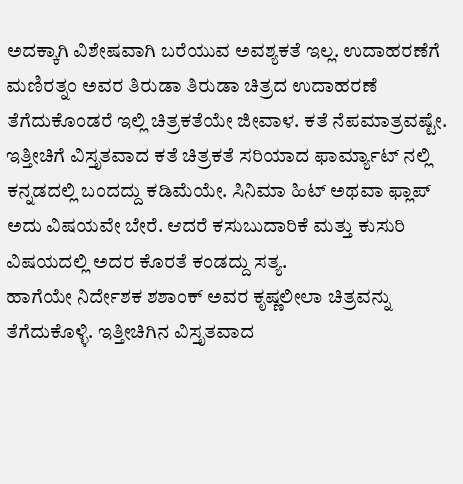ಅದಕ್ಕಾಗಿ ವಿಶೇಷವಾಗಿ ಬರೆಯುವ ಅವಶ್ಯಕತೆ ಇಲ್ಲ. ಉದಾಹರಣೆಗೆ ಮಣಿರತ್ನಂ ಅವರ ತಿರುಡಾ ತಿರುಡಾ ಚಿತ್ರದ ಉದಾಹರಣೆ ತೆಗೆದುಕೊಂಡರೆ ಇಲ್ಲಿ ಚಿತ್ರಕತೆಯೇ ಜೀವಾಳ. ಕತೆ ನೆಪಮಾತ್ರವಷ್ಟೇ. ಇತ್ತೀಚಿಗೆ ವಿಸ್ತೃತವಾದ ಕತೆ ಚಿತ್ರಕತೆ ಸರಿಯಾದ ಫಾರ್ಮ್ಯಾಟ್ ನಲ್ಲಿ ಕನ್ನಡದಲ್ಲಿ ಬಂದದ್ದು ಕಡಿಮೆಯೇ. ಸಿನಿಮಾ ಹಿಟ್ ಅಥವಾ ಫ್ಲಾಪ್ ಅದು ವಿಷಯವೇ ಬೇರೆ. ಆದರೆ ಕಸುಬುದಾರಿಕೆ ಮತ್ತು ಕುಸುರಿ ವಿಷಯದಲ್ಲಿ ಅದರ ಕೊರತೆ ಕಂಡದ್ದು ಸತ್ಯ.
ಹಾಗೆಯೇ ನಿರ್ದೇಶಕ ಶಶಾಂಕ್ ಅವರ ಕೃಷ್ಣಲೀಲಾ ಚಿತ್ರವನ್ನು ತೆಗೆದುಕೊಳ್ಳಿ. ಇತ್ತೀಚಿಗಿನ ವಿಸ್ತೃತವಾದ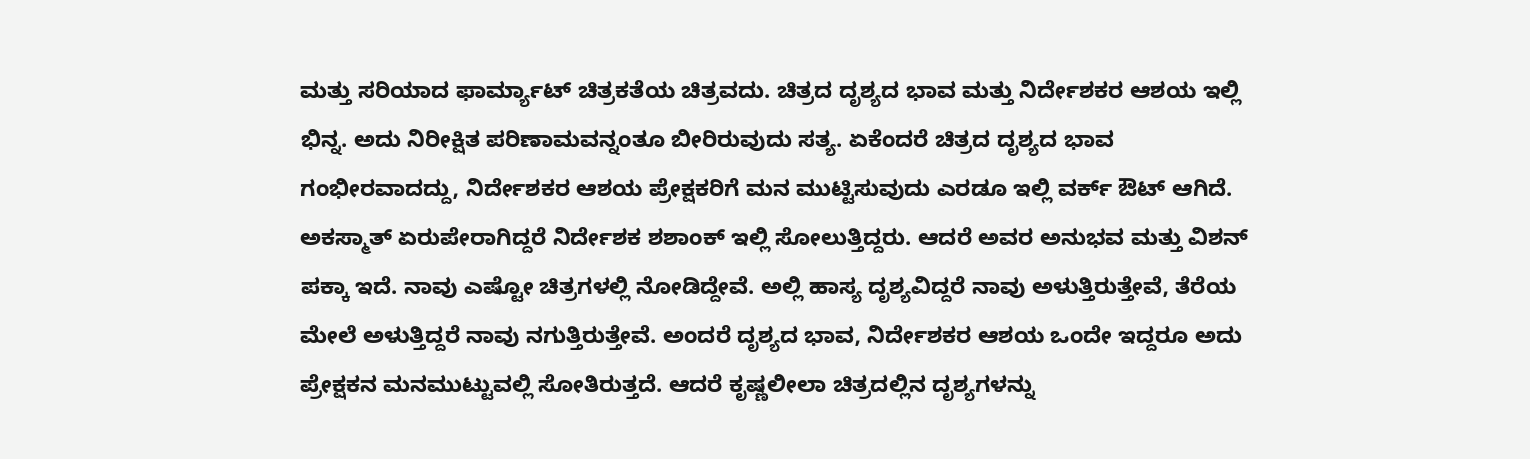ಮತ್ತು ಸರಿಯಾದ ಫಾರ್ಮ್ಯಾಟ್ ಚಿತ್ರಕತೆಯ ಚಿತ್ರವದು. ಚಿತ್ರದ ದೃಶ್ಯದ ಭಾವ ಮತ್ತು ನಿರ್ದೇಶಕರ ಆಶಯ ಇಲ್ಲಿ ಭಿನ್ನ. ಅದು ನಿರೀಕ್ಷಿತ ಪರಿಣಾಮವನ್ನಂತೂ ಬೀರಿರುವುದು ಸತ್ಯ. ಏಕೆಂದರೆ ಚಿತ್ರದ ದೃಶ್ಯದ ಭಾವ ಗಂಭೀರವಾದದ್ದು, ನಿರ್ದೇಶಕರ ಆಶಯ ಪ್ರೇಕ್ಷಕರಿಗೆ ಮನ ಮುಟ್ಟಿಸುವುದು ಎರಡೂ ಇಲ್ಲಿ ವರ್ಕ್ ಔಟ್ ಆಗಿದೆ. ಅಕಸ್ಮಾತ್ ಏರುಪೇರಾಗಿದ್ದರೆ ನಿರ್ದೇಶಕ ಶಶಾಂಕ್ ಇಲ್ಲಿ ಸೋಲುತ್ತಿದ್ದರು. ಆದರೆ ಅವರ ಅನುಭವ ಮತ್ತು ವಿಶನ್ ಪಕ್ಕಾ ಇದೆ. ನಾವು ಎಷ್ಟೋ ಚಿತ್ರಗಳಲ್ಲಿ ನೋಡಿದ್ದೇವೆ. ಅಲ್ಲಿ ಹಾಸ್ಯ ದೃಶ್ಯವಿದ್ದರೆ ನಾವು ಅಳುತ್ತಿರುತ್ತೇವೆ, ತೆರೆಯ ಮೇಲೆ ಅಳುತ್ತಿದ್ದರೆ ನಾವು ನಗುತ್ತಿರುತ್ತೇವೆ. ಅಂದರೆ ದೃಶ್ಯದ ಭಾವ, ನಿರ್ದೇಶಕರ ಆಶಯ ಒಂದೇ ಇದ್ದರೂ ಅದು ಪ್ರೇಕ್ಷಕನ ಮನಮುಟ್ಟುವಲ್ಲಿ ಸೋತಿರುತ್ತದೆ. ಆದರೆ ಕೃಷ್ಣಲೀಲಾ ಚಿತ್ರದಲ್ಲಿನ ದೃಶ್ಯಗಳನ್ನು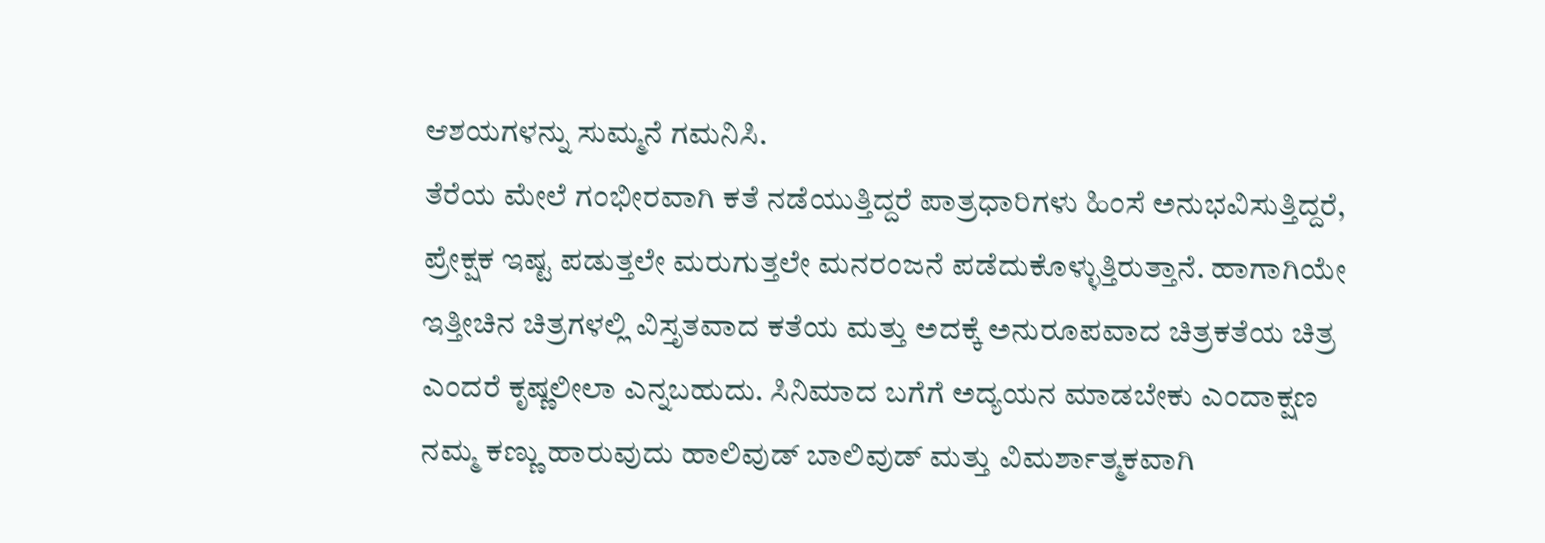ಆಶಯಗಳನ್ನು ಸುಮ್ಮನೆ ಗಮನಿಸಿ.
ತೆರೆಯ ಮೇಲೆ ಗಂಭೀರವಾಗಿ ಕತೆ ನಡೆಯುತ್ತಿದ್ದರೆ ಪಾತ್ರಧಾರಿಗಳು ಹಿಂಸೆ ಅನುಭವಿಸುತ್ತಿದ್ದರೆ, ಪ್ರೇಕ್ಷಕ ಇಷ್ಟ ಪಡುತ್ತಲೇ ಮರುಗುತ್ತಲೇ ಮನರಂಜನೆ ಪಡೆದುಕೊಳ್ಳುತ್ತಿರುತ್ತಾನೆ. ಹಾಗಾಗಿಯೇ ಇತ್ತೀಚಿನ ಚಿತ್ರಗಳಲ್ಲಿ ವಿಸ್ತೃತವಾದ ಕತೆಯ ಮತ್ತು ಅದಕ್ಕೆ ಅನುರೂಪವಾದ ಚಿತ್ರಕತೆಯ ಚಿತ್ರ ಎಂದರೆ ಕೃಷ್ಣಲೀಲಾ ಎನ್ನಬಹುದು. ಸಿನಿಮಾದ ಬಗೆಗೆ ಅದ್ಯಯನ ಮಾಡಬೇಕು ಎಂದಾಕ್ಷಣ ನಮ್ಮ ಕಣ್ಣು ಹಾರುವುದು ಹಾಲಿವುಡ್ ಬಾಲಿವುಡ್ ಮತ್ತು ವಿಮರ್ಶಾತ್ಮಕವಾಗಿ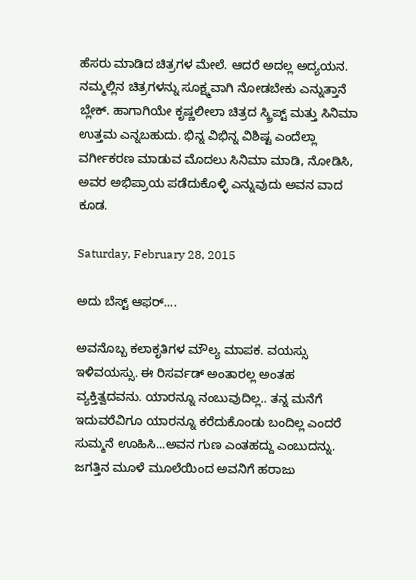ಹೆಸರು ಮಾಡಿದ ಚಿತ್ರಗಳ ಮೇಲೆ. ಆದರೆ ಅದಲ್ಲ ಅದ್ಯಯನ. ನಮ್ಮಲ್ಲಿನ ಚಿತ್ರಗಳನ್ನು ಸೂಕ್ಷ್ಮವಾಗಿ ನೋಡಬೇಕು ಎನ್ನುತ್ತಾನೆ ಬ್ಲೇಕ್. ಹಾಗಾಗಿಯೇ ಕೃಷ್ಣಲೀಲಾ ಚಿತ್ರದ ಸ್ಕ್ರಿಪ್ಟ್ ಮತ್ತು ಸಿನಿಮಾ ಉತ್ತಮ ಎನ್ನಬಹುದು. ಭಿನ್ನ ವಿಭಿನ್ನ ವಿಶಿಷ್ಟ ಎಂದೆಲ್ಲಾ ವರ್ಗೀಕರಣ ಮಾಡುವ ಮೊದಲು ಸಿನಿಮಾ ಮಾಡಿ, ನೋಡಿಸಿ, ಅವರ ಅಭಿಪ್ರಾಯ ಪಡೆದುಕೊಳ್ಳಿ ಎನ್ನುವುದು ಅವನ ವಾದ ಕೂಡ.

Saturday, February 28, 2015

ಅದು ಬೆಸ್ಟ್ ಆಫರ್....

ಅವನೊಬ್ಬ ಕಲಾಕೃತಿಗಳ ಮೌಲ್ಯ ಮಾಪಕ. ವಯಸ್ಸು ಇಳಿವಯಸ್ಸು. ಈ ರಿಸರ್ವಡ್ ಅಂತಾರಲ್ಲ ಅಂತಹ ವ್ಯಕ್ತಿತ್ವದವನು. ಯಾರನ್ನೂ ನಂಬುವುದಿಲ್ಲ.. ತನ್ನ ಮನೆಗೆ ಇದುವರೆವಿಗೂ ಯಾರನ್ನೂ ಕರೆದುಕೊಂಡು ಬಂದಿಲ್ಲ ಎಂದರೆ ಸುಮ್ಮನೆ ಊಹಿಸಿ...ಅವನ ಗುಣ ಎಂತಹದ್ದು ಎಂಬುದನ್ನು. ಜಗತ್ತಿನ ಮೂಳೆ ಮೂಲೆಯಿಂದ ಅವನಿಗೆ ಹರಾಜು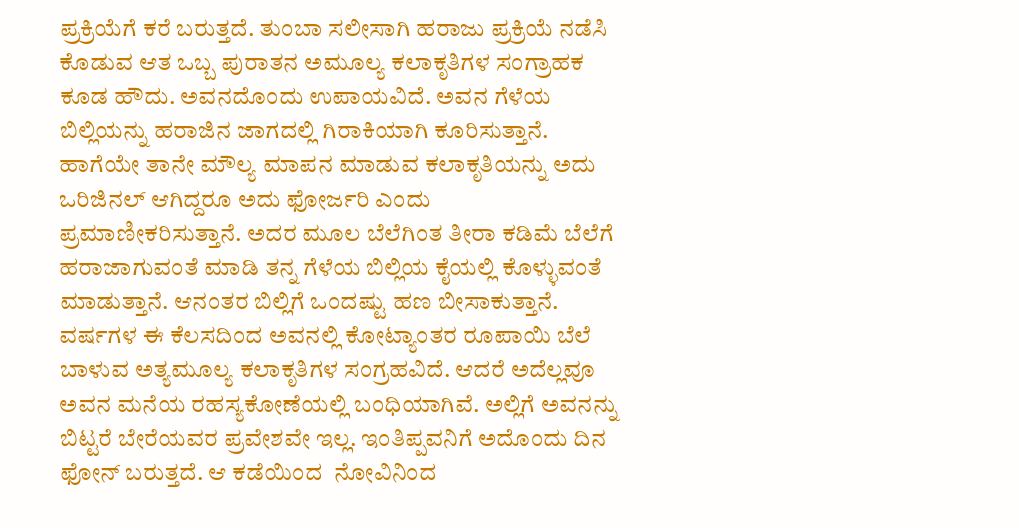ಪ್ರಕ್ರಿಯೆಗೆ ಕರೆ ಬರುತ್ತದೆ. ತುಂಬಾ ಸಲೀಸಾಗಿ ಹರಾಜು ಪ್ರಕ್ರಿಯೆ ನಡೆಸಿ ಕೊಡುವ ಆತ ಒಬ್ಬ ಪುರಾತನ ಅಮೂಲ್ಯ ಕಲಾಕೃತಿಗಳ ಸಂಗ್ರಾಹಕ ಕೂಡ ಹೌದು. ಅವನದೊಂದು ಉಪಾಯವಿದೆ. ಅವನ ಗೆಳೆಯ ಬಿಲ್ಲಿಯನ್ನು ಹರಾಜಿನ ಜಾಗದಲ್ಲಿ ಗಿರಾಕಿಯಾಗಿ ಕೂರಿಸುತ್ತಾನೆ. ಹಾಗೆಯೇ ತಾನೇ ಮೌಲ್ಯ ಮಾಪನ ಮಾಡುವ ಕಲಾಕೃತಿಯನ್ನು ಅದು ಒರಿಜಿನಲ್ ಆಗಿದ್ದರೂ ಅದು ಫೋರ್ಜರಿ ಎಂದು ಪ್ರಮಾಣೀಕರಿಸುತ್ತಾನೆ. ಅದರ ಮೂಲ ಬೆಲೆಗಿಂತ ತೀರಾ ಕಡಿಮೆ ಬೆಲೆಗೆ ಹರಾಜಾಗುವಂತೆ ಮಾಡಿ ತನ್ನ ಗೆಳೆಯ ಬಿಲ್ಲಿಯ ಕೈಯಲ್ಲಿ ಕೊಳ್ಳುವಂತೆ ಮಾಡುತ್ತಾನೆ. ಆನಂತರ ಬಿಲ್ಲಿಗೆ ಒಂದಷ್ಟು ಹಣ ಬೀಸಾಕುತ್ತಾನೆ. ವರ್ಷಗಳ ಈ ಕೆಲಸದಿಂದ ಅವನಲ್ಲಿ ಕೋಟ್ಯಾಂತರ ರೂಪಾಯಿ ಬೆಲೆ ಬಾಳುವ ಅತ್ಯಮೂಲ್ಯ ಕಲಾಕೃತಿಗಳ ಸಂಗ್ರಹವಿದೆ. ಆದರೆ ಅದೆಲ್ಲವೂ ಅವನ ಮನೆಯ ರಹಸ್ಯಕೋಣೆಯಲ್ಲಿ ಬಂಧಿಯಾಗಿವೆ. ಅಲ್ಲಿಗೆ ಅವನನ್ನು ಬಿಟ್ಟರೆ ಬೇರೆಯವರ ಪ್ರವೇಶವೇ ಇಲ್ಲ. ಇಂತಿಪ್ಪವನಿಗೆ ಅದೊಂದು ದಿನ ಫೋನ್ ಬರುತ್ತದೆ. ಆ ಕಡೆಯಿಂದ  ನೋವಿನಿಂದ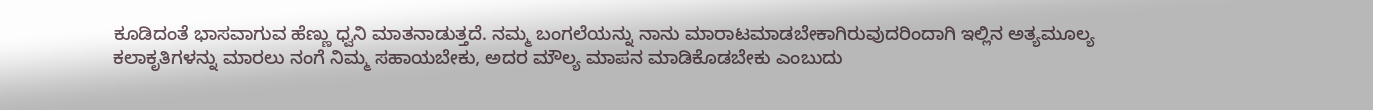ಕೂಡಿದಂತೆ ಭಾಸವಾಗುವ ಹೆಣ್ಣು ಧ್ವನಿ ಮಾತನಾಡುತ್ತದೆ. ನಮ್ಮ ಬಂಗಲೆಯನ್ನು ನಾನು ಮಾರಾಟಮಾಡಬೇಕಾಗಿರುವುದರಿಂದಾಗಿ ಇಲ್ಲಿನ ಅತ್ಯಮೂಲ್ಯ ಕಲಾಕೃತಿಗಳನ್ನು ಮಾರಲು ನಂಗೆ ನಿಮ್ಮ ಸಹಾಯಬೇಕು, ಅದರ ಮೌಲ್ಯ ಮಾಪನ ಮಾಡಿಕೊಡಬೇಕು ಎಂಬುದು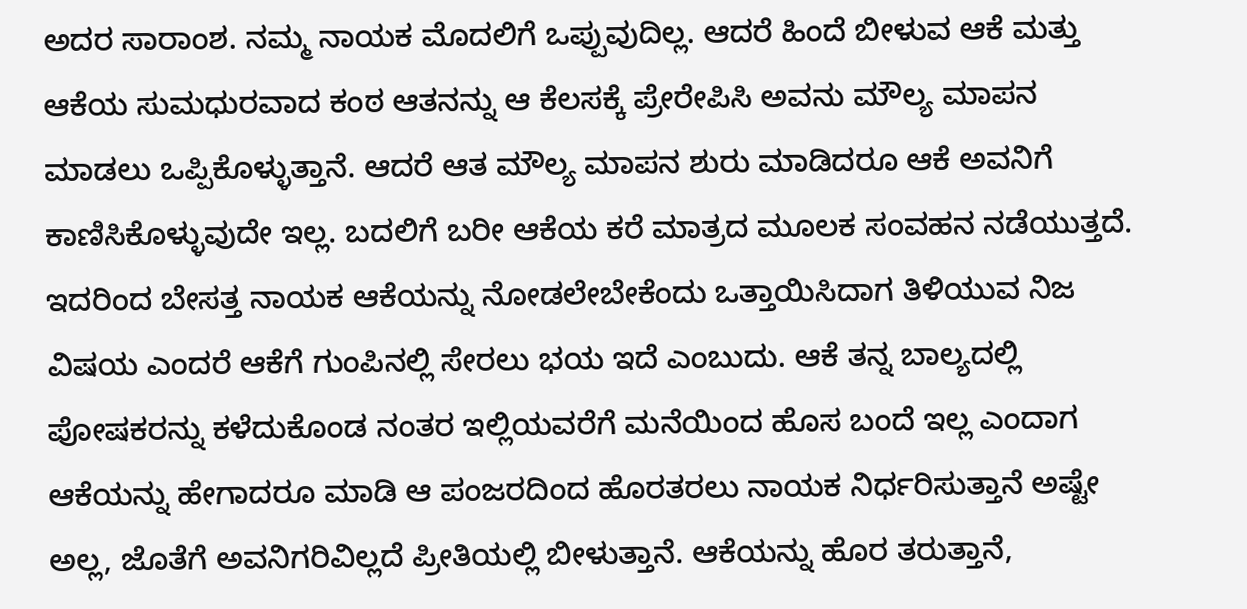ಅದರ ಸಾರಾಂಶ. ನಮ್ಮ ನಾಯಕ ಮೊದಲಿಗೆ ಒಪ್ಪುವುದಿಲ್ಲ. ಆದರೆ ಹಿಂದೆ ಬೀಳುವ ಆಕೆ ಮತ್ತು ಆಕೆಯ ಸುಮಧುರವಾದ ಕಂಠ ಆತನನ್ನು ಆ ಕೆಲಸಕ್ಕೆ ಪ್ರೇರೇಪಿಸಿ ಅವನು ಮೌಲ್ಯ ಮಾಪನ ಮಾಡಲು ಒಪ್ಪಿಕೊಳ್ಳುತ್ತಾನೆ. ಆದರೆ ಆತ ಮೌಲ್ಯ ಮಾಪನ ಶುರು ಮಾಡಿದರೂ ಆಕೆ ಅವನಿಗೆ ಕಾಣಿಸಿಕೊಳ್ಳುವುದೇ ಇಲ್ಲ. ಬದಲಿಗೆ ಬರೀ ಆಕೆಯ ಕರೆ ಮಾತ್ರದ ಮೂಲಕ ಸಂವಹನ ನಡೆಯುತ್ತದೆ. ಇದರಿಂದ ಬೇಸತ್ತ ನಾಯಕ ಆಕೆಯನ್ನು ನೋಡಲೇಬೇಕೆಂದು ಒತ್ತಾಯಿಸಿದಾಗ ತಿಳಿಯುವ ನಿಜ ವಿಷಯ ಎಂದರೆ ಆಕೆಗೆ ಗುಂಪಿನಲ್ಲಿ ಸೇರಲು ಭಯ ಇದೆ ಎಂಬುದು. ಆಕೆ ತನ್ನ ಬಾಲ್ಯದಲ್ಲಿ ಪೋಷಕರನ್ನು ಕಳೆದುಕೊಂಡ ನಂತರ ಇಲ್ಲಿಯವರೆಗೆ ಮನೆಯಿಂದ ಹೊಸ ಬಂದೆ ಇಲ್ಲ ಎಂದಾಗ ಆಕೆಯನ್ನು ಹೇಗಾದರೂ ಮಾಡಿ ಆ ಪಂಜರದಿಂದ ಹೊರತರಲು ನಾಯಕ ನಿರ್ಧರಿಸುತ್ತಾನೆ ಅಷ್ಟೇ ಅಲ್ಲ, ಜೊತೆಗೆ ಅವನಿಗರಿವಿಲ್ಲದೆ ಪ್ರೀತಿಯಲ್ಲಿ ಬೀಳುತ್ತಾನೆ. ಆಕೆಯನ್ನು ಹೊರ ತರುತ್ತಾನೆ,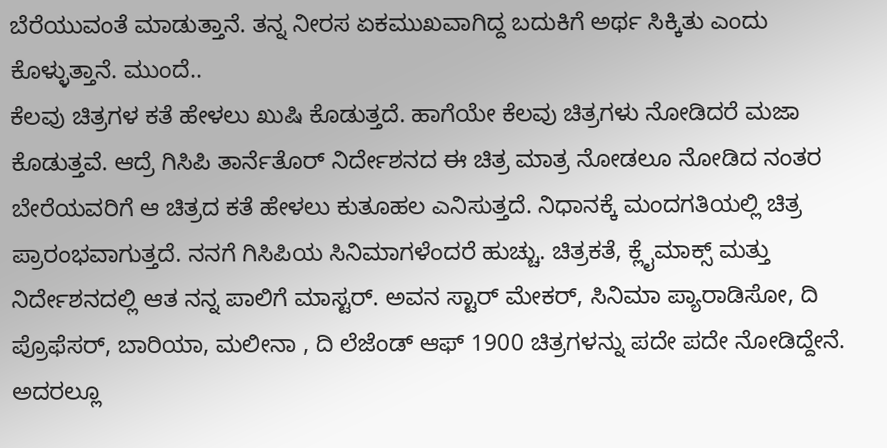ಬೆರೆಯುವಂತೆ ಮಾಡುತ್ತಾನೆ. ತನ್ನ ನೀರಸ ಏಕಮುಖವಾಗಿದ್ದ ಬದುಕಿಗೆ ಅರ್ಥ ಸಿಕ್ಕಿತು ಎಂದು ಕೊಳ್ಳುತ್ತಾನೆ. ಮುಂದೆ..
ಕೆಲವು ಚಿತ್ರಗಳ ಕತೆ ಹೇಳಲು ಖುಷಿ ಕೊಡುತ್ತದೆ. ಹಾಗೆಯೇ ಕೆಲವು ಚಿತ್ರಗಳು ನೋಡಿದರೆ ಮಜಾ ಕೊಡುತ್ತವೆ. ಆದ್ರೆ ಗಿಸಿಪಿ ತಾರ್ನೆತೊರ್ ನಿರ್ದೇಶನದ ಈ ಚಿತ್ರ ಮಾತ್ರ ನೋಡಲೂ ನೋಡಿದ ನಂತರ ಬೇರೆಯವರಿಗೆ ಆ ಚಿತ್ರದ ಕತೆ ಹೇಳಲು ಕುತೂಹಲ ಎನಿಸುತ್ತದೆ. ನಿಧಾನಕ್ಕೆ ಮಂದಗತಿಯಲ್ಲಿ ಚಿತ್ರ ಪ್ರಾರಂಭವಾಗುತ್ತದೆ. ನನಗೆ ಗಿಸಿಪಿಯ ಸಿನಿಮಾಗಳೆಂದರೆ ಹುಚ್ಚು. ಚಿತ್ರಕತೆ, ಕ್ಲೈಮಾಕ್ಸ್ ಮತ್ತು ನಿರ್ದೇಶನದಲ್ಲಿ ಆತ ನನ್ನ ಪಾಲಿಗೆ ಮಾಸ್ಟರ್. ಅವನ ಸ್ಟಾರ್ ಮೇಕರ್, ಸಿನಿಮಾ ಪ್ಯಾರಾಡಿಸೋ, ದಿ ಪ್ರೊಫೆಸರ್, ಬಾರಿಯಾ, ಮಲೀನಾ , ದಿ ಲೆಜೆಂಡ್ ಆಫ್ 1900 ಚಿತ್ರಗಳನ್ನು ಪದೇ ಪದೇ ನೋಡಿದ್ದೇನೆ. ಅದರಲ್ಲೂ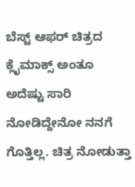ಬೆಸ್ಟ್ ಆಫರ್ ಚಿತ್ರದ ಕ್ಲೈಮಾಕ್ಸ್ ಅಂತೂ ಅದೆಷ್ಟು ಸಾರಿ ನೋಡಿದ್ದೇನೋ ನನಗೆ ಗೊತ್ತಿಲ್ಲ. ಚಿತ್ರ ನೋಡುತ್ತಾ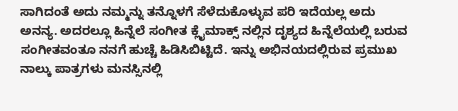ಸಾಗಿದಂತೆ ಅದು ನಮ್ಮನ್ನು ತನ್ನೊಳಗೆ ಸೆಳೆದುಕೊಳ್ಳುವ ಪರಿ ಇದೆಯಲ್ಲ ಅದು ಅನನ್ಯ. ಅದರಲ್ಲೂ ಹಿನ್ನೆಲೆ ಸಂಗೀತ ಕ್ಲೈಮಾಕ್ಸ್ ನಲ್ಲಿನ ದೃಶ್ಯದ ಹಿನ್ನೆಲೆಯಲ್ಲಿ ಬರುವ ಸಂಗೀತವಂತೂ ನನಗೆ ಹುಚ್ಚೆ ಹಿಡಿಸಿಬಿಟ್ಟಿದೆ. ಇನ್ನು ಅಭಿನಯದಲ್ಲಿರುವ ಪ್ರಮುಖ ನಾಲ್ಕು ಪಾತ್ರಗಳು ಮನಸ್ಸಿನಲ್ಲಿ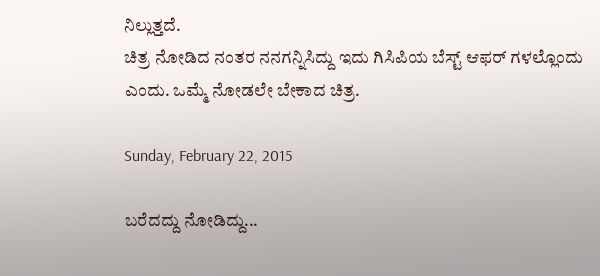ನಿಲ್ಲುತ್ತದೆ.
ಚಿತ್ರ ನೋಡಿದ ನಂತರ ನನಗನ್ನಿಸಿದ್ದು ಇದು ಗಿಸಿಪಿಯ ಬೆಸ್ಟ್ ಆಫರ್ ಗಳಲ್ಲೊಂದು ಎಂದು. ಒಮ್ಮೆ ನೋಡಲೇ ಬೇಕಾದ ಚಿತ್ರ.

Sunday, February 22, 2015

ಬರೆದದ್ದು ನೋಡಿದ್ದು...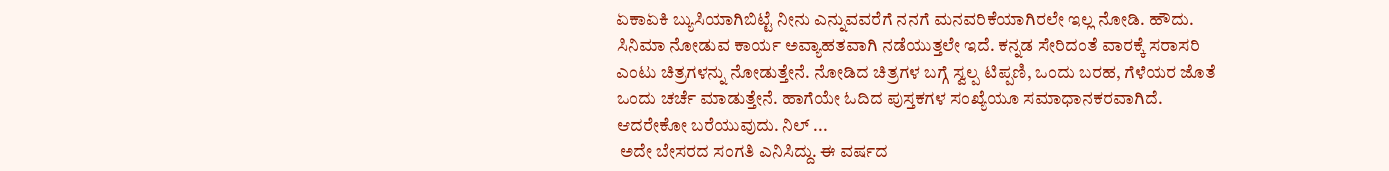ಏಕಾಏಕಿ ಬ್ಯುಸಿಯಾಗಿಬಿಟ್ಟೆ ನೀನು ಎನ್ನುವವರೆಗೆ ನನಗೆ ಮನವರಿಕೆಯಾಗಿರಲೇ ಇಲ್ಲ ನೋಡಿ. ಹೌದು. ಸಿನಿಮಾ ನೋಡುವ ಕಾರ್ಯ ಅವ್ಯಾಹತವಾಗಿ ನಡೆಯುತ್ತಲೇ ಇದೆ. ಕನ್ನಡ ಸೇರಿದಂತೆ ವಾರಕ್ಕೆ ಸರಾಸರಿ ಎಂಟು ಚಿತ್ರಗಳನ್ನು ನೋಡುತ್ತೇನೆ. ನೋಡಿದ ಚಿತ್ರಗಳ ಬಗ್ಗೆ ಸ್ವಲ್ಪ ಟಿಪ್ಪಣಿ, ಒಂದು ಬರಹ, ಗೆಳೆಯರ ಜೊತೆ ಒಂದು ಚರ್ಚೆ ಮಾಡುತ್ತೇನೆ. ಹಾಗೆಯೇ ಓದಿದ ಪುಸ್ತಕಗಳ ಸಂಖ್ಯೆಯೂ ಸಮಾಧಾನಕರವಾಗಿದೆ. ಆದರೇಕೋ ಬರೆಯುವುದು. ನಿಲ್ ...
 ಅದೇ ಬೇಸರದ ಸಂಗತಿ ಎನಿಸಿದ್ದು. ಈ ವರ್ಷದ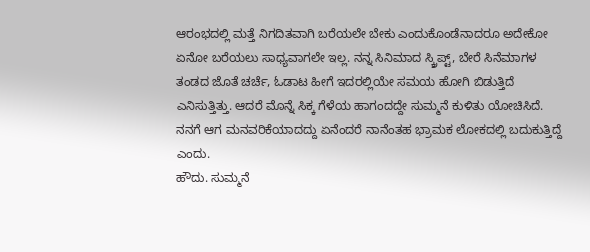ಆರಂಭದಲ್ಲಿ ಮತ್ತೆ ನಿಗದಿತವಾಗಿ ಬರೆಯಲೇ ಬೇಕು ಎಂದುಕೊಂಡೆನಾದರೂ ಅದೇಕೋ ಏನೋ ಬರೆಯಲು ಸಾಧ್ಯವಾಗಲೇ ಇಲ್ಲ. ನನ್ನ ಸಿನಿಮಾದ ಸ್ಕ್ರಿಪ್ಟ್, ಬೇರೆ ಸಿನೆಮಾಗಳ ತಂಡದ ಜೊತೆ ಚರ್ಚೆ, ಓಡಾಟ ಹೀಗೆ ಇದರಲ್ಲಿಯೇ ಸಮಯ ಹೋಗಿ ಬಿಡುತ್ತಿದೆ ಎನಿಸುತ್ತಿತ್ತು. ಆದರೆ ಮೊನ್ನೆ ಸಿಕ್ಕ ಗೆಳೆಯ ಹಾಗಂದದ್ದೇ ಸುಮ್ಮನೆ ಕುಳಿತು ಯೋಚಿಸಿದೆ. ನನಗೆ ಆಗ ಮನವರಿಕೆಯಾದದ್ದು ಏನೆಂದರೆ ನಾನೆಂತಹ ಭ್ರಾಮಕ ಲೋಕದಲ್ಲಿ ಬದುಕುತ್ತಿದ್ದೆ ಎಂದು.
ಹೌದು. ಸುಮ್ಮನೆ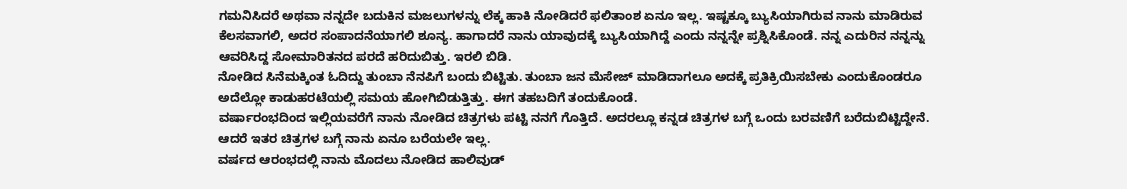ಗಮನಿಸಿದರೆ ಅಥವಾ ನನ್ನದೇ ಬದುಕಿನ ಮಜಲುಗಳನ್ನು ಲೆಕ್ಕ ಹಾಕಿ ನೋಡಿದರೆ ಫಲಿತಾಂಶ ಏನೂ ಇಲ್ಲ. ಇಷ್ಟಕ್ಕೂ ಬ್ಯುಸಿಯಾಗಿರುವ ನಾನು ಮಾಡಿರುವ ಕೆಲಸವಾಗಲಿ, ಅದರ ಸಂಪಾದನೆಯಾಗಲಿ ಶೂನ್ಯ. ಹಾಗಾದರೆ ನಾನು ಯಾವುದಕ್ಕೆ ಬ್ಯುಸಿಯಾಗಿದ್ದೆ ಎಂದು ನನ್ನನ್ನೇ ಪ್ರಶ್ನಿಸಿಕೊಂಡೆ. ನನ್ನ ಎದುರಿನ ನನ್ನನ್ನು ಆವರಿಸಿದ್ದ ಸೋಮಾರಿತನದ ಪರದೆ ಹರಿದುಬಿತ್ತು. ಇರಲಿ ಬಿಡಿ.
ನೋಡಿದ ಸಿನೆಮಕ್ಕಿಂತ ಓದಿದ್ದು ತುಂಬಾ ನೆನಪಿಗೆ ಬಂದು ಬಿಟ್ಟಿತು. ತುಂಬಾ ಜನ ಮೆಸೇಜ್ ಮಾಡಿದಾಗಲೂ ಅದಕ್ಕೆ ಪ್ರತಿಕ್ರಿಯಿಸಬೇಕು ಎಂದುಕೊಂಡರೂ ಅದೆಲ್ಲೋ ಕಾಡುಹರಟೆಯಲ್ಲಿ ಸಮಯ ಹೋಗಿಬಿಡುತ್ತಿತ್ತು. ಈಗ ತಹಬದಿಗೆ ತಂದುಕೊಂಡೆ.
ವರ್ಷಾರಂಭದಿಂದ ಇಲ್ಲಿಯವರೆಗೆ ನಾನು ನೋಡಿದ ಚಿತ್ರಗಳು ಪಟ್ಟಿ ನನಗೆ ಗೊತ್ತಿದೆ. ಅದರಲ್ಲೂ ಕನ್ನಡ ಚಿತ್ರಗಳ ಬಗ್ಗೆ ಒಂದು ಬರವಣಿಗೆ ಬರೆದುಬಿಟ್ಟಿದ್ದೇನೆ. ಆದರೆ ಇತರ ಚಿತ್ರಗಳ ಬಗ್ಗೆ ನಾನು ಏನೂ ಬರೆಯಲೇ ಇಲ್ಲ.
ವರ್ಷದ ಆರಂಭದಲ್ಲಿ ನಾನು ಮೊದಲು ನೋಡಿದ ಹಾಲಿವುಡ್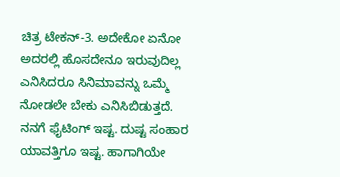ಚಿತ್ರ ಟೇಕನ್-3. ಅದೇಕೋ ಏನೋ ಅದರಲ್ಲಿ ಹೊಸದೇನೂ ಇರುವುದಿಲ್ಲ ಎನಿಸಿದರೂ ಸಿನಿಮಾವನ್ನು ಒಮ್ಮೆ ನೋಡಲೇ ಬೇಕು ಎನಿಸಿಬಿಡುತ್ತದೆ. ನನಗೆ ಫೈಟಿಂಗ್ ಇಷ್ಟ. ದುಷ್ಟ ಸಂಹಾರ ಯಾವತ್ತಿಗೂ ಇಷ್ಟ. ಹಾಗಾಗಿಯೇ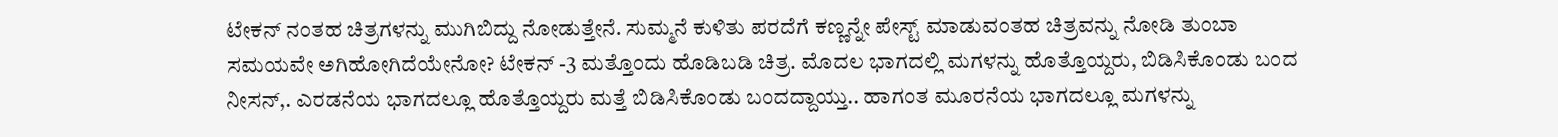ಟೇಕನ್ ನಂತಹ ಚಿತ್ರಗಳನ್ನು ಮುಗಿಬಿದ್ದು ನೋಡುತ್ತೇನೆ. ಸುಮ್ಮನೆ ಕುಳಿತು ಪರದೆಗೆ ಕಣ್ಣನ್ನೇ ಪೇಸ್ಟ್ ಮಾಡುವಂತಹ ಚಿತ್ರವನ್ನು ನೋಡಿ ತುಂಬಾ ಸಮಯವೇ ಅಗಿಹೋಗಿದೆಯೇನೋ? ಟೇಕನ್ -3 ಮತ್ತೊಂದು ಹೊಡಿಬಡಿ ಚಿತ್ರ. ಮೊದಲ ಭಾಗದಲ್ಲಿ ಮಗಳನ್ನು ಹೊತ್ತೊಯ್ದರು, ಬಿಡಿಸಿಕೊಂಡು ಬಂದ ನೀಸನ್,. ಎರಡನೆಯ ಭಾಗದಲ್ಲೂ ಹೊತ್ತೊಯ್ದರು ಮತ್ತೆ ಬಿಡಿಸಿಕೊಂಡು ಬಂದದ್ದಾಯ್ತು.. ಹಾಗಂತ ಮೂರನೆಯ ಭಾಗದಲ್ಲೂ ಮಗಳನ್ನು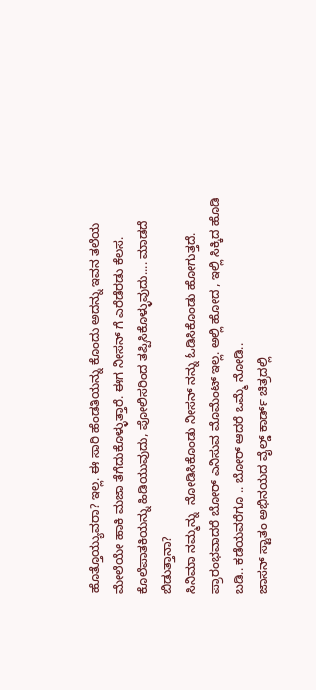ಹೊತ್ತೊಯ್ಯುವರಾ? ಇಲ್ಲ. ಈ ಸಾರಿ ಹೆಂಡತಿಯನ್ನು ಕೊಂದು ಅದನ್ನು ಇವನ ತಲೆಯ ಮೇಲೆಯೇ ಹಾಕಿ ಮಜಾ ತೆಗೆದುಕೊಳ್ಳುತ್ತಾರೆ. ಈಗ ನೀಸನ್ ಗೆ ಎರೆಡೆರಡು ಕೆಲಸ. ಕೊಲೆಪಾತಕಿಯನ್ನು ಹಿಡಿಯುವುದು, ಪೋಲಿಸರಿಂದ ತಪ್ಪಿಸಿಕೊಳ್ಳುವುದು.... ಮಾಡದೆ ಬಿಡುತ್ತಾನಾ?
ಸಿನಿಮಾ ನಮ್ಮನ್ನು  ನೋಡಿಸಿಕೊಂಡು ನೀಸನ್ ನನ್ನು ಓಡಿಸಿಕೊಂಡು ಹೋಗುತ್ತದೆ. ಪ್ರಾರಂಭವಾದರೆ ಬೋರ್ ಎನಿಸುವ ಮೊಮೆಂಟ್ ಇಲ್ಲ. ಅಲ್ಲಿ ಹೋದ , ಇಲ್ಲಿ ಸಿಕ್ಕಿದ ಹೊಡಿ ಬಡಿ.. ಕಡೆಯವರೆಗೂ .. ಬೋರ್ ಆದರೆ ಒಮ್ಮೆ ನೋಡಿ..
ಜಾಸನ್ ಸ್ಟಾತಂ ಅಭಿನಯದ ವೈಲ್ಡ್ ಕಾರ್ಡ್ ಚಿತ್ರದಲ್ಲಿ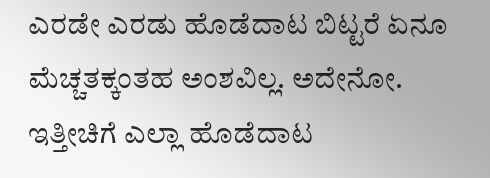ಎರಡೇ ಎರಡು ಹೊಡೆದಾಟ ಬಿಟ್ಟರೆ ಏನೂ ಮೆಚ್ಚತಕ್ಕಂತಹ ಅಂಶವಿಲ್ಲ. ಅದೇನೋ. ಇತ್ತೀಚಿಗೆ ಎಲ್ಲಾ ಹೊಡೆದಾಟ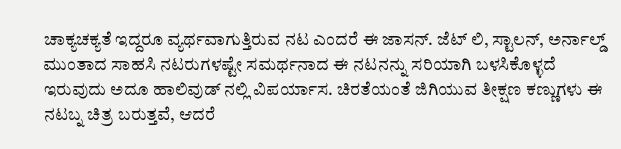ಚಾಕ್ಯಚಕ್ಯತೆ ಇದ್ದರೂ ವ್ಯರ್ಥವಾಗುತ್ತಿರುವ ನಟ ಎಂದರೆ ಈ ಜಾಸನ್. ಜೆಟ್ ಲಿ, ಸ್ಟಾಲನ್, ಅರ್ನಾಲ್ಡ್  ಮುಂತಾದ ಸಾಹಸಿ ನಟರುಗಳಷ್ಟೇ ಸಮರ್ಥನಾದ ಈ ನಟನನ್ನು ಸರಿಯಾಗಿ ಬಳಸಿಕೊಳ್ಳದೆ ಇರುವುದು ಅದೂ ಹಾಲಿವುಡ್ ನಲ್ಲಿ ವಿಪರ್ಯಾಸ. ಚಿರತೆಯಂತೆ ಜಿಗಿಯುವ ತೀಕ್ಷಣ ಕಣ್ಣುಗಳು ಈ ನಟಬ್ನ ಚಿತ್ರ ಬರುತ್ತವೆ, ಆದರೆ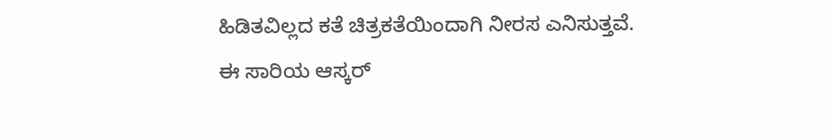ಹಿಡಿತವಿಲ್ಲದ ಕತೆ ಚಿತ್ರಕತೆಯಿಂದಾಗಿ ನೀರಸ ಎನಿಸುತ್ತವೆ.
ಈ ಸಾರಿಯ ಆಸ್ಕರ್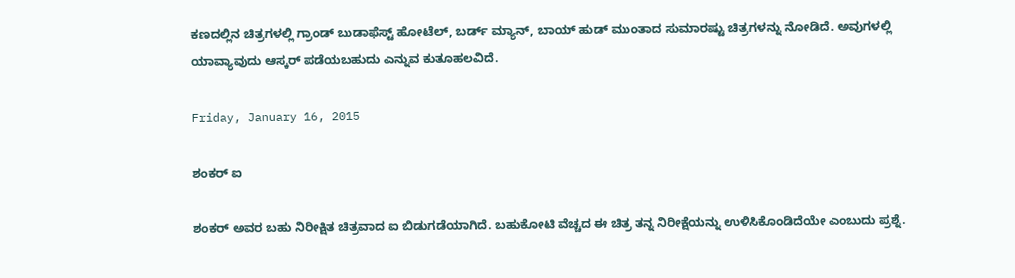ಕಣದಲ್ಲಿನ ಚಿತ್ರಗಳಲ್ಲಿ ಗ್ರಾಂಡ್ ಬುಡಾಫೆಸ್ಟ್ ಹೋಟೆಲ್, ಬರ್ಡ್ ಮ್ಯಾನ್, ಬಾಯ್ ಹುಡ್ ಮುಂತಾದ ಸುಮಾರಷ್ಟು ಚಿತ್ರಗಳನ್ನು ನೋಡಿದೆ. ಅವುಗಳಲ್ಲಿ ಯಾವ್ಯಾವುದು ಆಸ್ಕರ್ ಪಡೆಯಬಹುದು ಎನ್ನುವ ಕುತೂಹಲವಿದೆ.

Friday, January 16, 2015

ಶಂಕರ್ ಐ

ಶಂಕರ್ ಅವರ ಬಹು ನಿರೀಕ್ಷಿತ ಚಿತ್ರವಾದ ಐ ಬಿಡುಗಡೆಯಾಗಿದೆ. ಬಹುಕೋಟಿ ವೆಚ್ಚದ ಈ ಚಿತ್ರ ತನ್ನ ನಿರೀಕ್ಷೆಯನ್ನು ಉಳಿಸಿಕೊಂಡಿದೆಯೇ ಎಂಬುದು ಪ್ರಶ್ನೆ.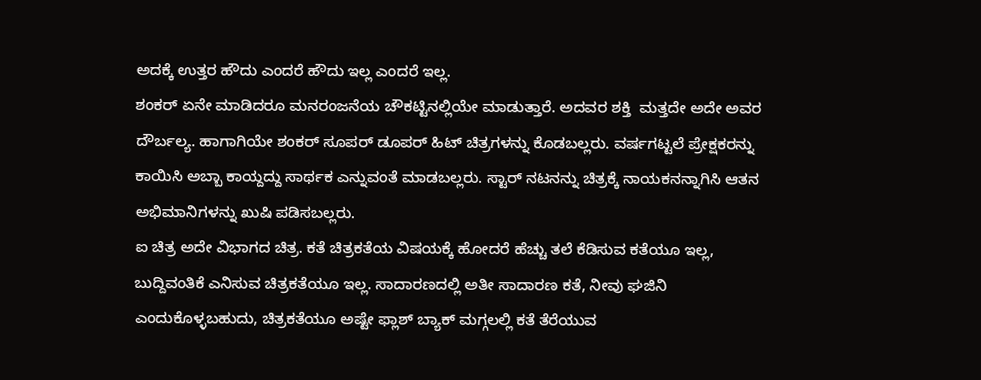ಅದಕ್ಕೆ ಉತ್ತರ ಹೌದು ಎಂದರೆ ಹೌದು ಇಲ್ಲ ಎಂದರೆ ಇಲ್ಲ.
ಶಂಕರ್ ಏನೇ ಮಾಡಿದರೂ ಮನರಂಜನೆಯ ಚೌಕಟ್ಟಿನಲ್ಲಿಯೇ ಮಾಡುತ್ತಾರೆ. ಅದವರ ಶಕ್ತಿ  ಮತ್ತದೇ ಅದೇ ಅವರ ದೌರ್ಬಲ್ಯ. ಹಾಗಾಗಿಯೇ ಶಂಕರ್ ಸೂಪರ್ ಡೂಪರ್ ಹಿಟ್ ಚಿತ್ರಗಳನ್ನು ಕೊಡಬಲ್ಲರು. ವರ್ಷಗಟ್ಟಲೆ ಪ್ರೇಕ್ಷಕರನ್ನು ಕಾಯಿಸಿ ಅಬ್ಬಾ ಕಾಯ್ದದ್ದು ಸಾರ್ಥಕ ಎನ್ನುವಂತೆ ಮಾಡಬಲ್ಲರು. ಸ್ಟಾರ್ ನಟನನ್ನು ಚಿತ್ರಕ್ಕೆ ನಾಯಕನನ್ನಾಗಿಸಿ ಆತನ ಅಭಿಮಾನಿಗಳನ್ನು ಖುಷಿ ಪಡಿಸಬಲ್ಲರು.
ಐ ಚಿತ್ರ ಅದೇ ವಿಭಾಗದ ಚಿತ್ರ. ಕತೆ ಚಿತ್ರಕತೆಯ ವಿಷಯಕ್ಕೆ ಹೋದರೆ ಹೆಚ್ಚು ತಲೆ ಕೆಡಿಸುವ ಕತೆಯೂ ಇಲ್ಲ, ಬುದ್ದಿವಂತಿಕೆ ಎನಿಸುವ ಚಿತ್ರಕತೆಯೂ ಇಲ್ಲ. ಸಾದಾರಣದಲ್ಲಿ ಅತೀ ಸಾದಾರಣ ಕತೆ, ನೀವು ಘಜಿನಿ ಎಂದುಕೊಳ್ಳಬಹುದು, ಚಿತ್ರಕತೆಯೂ ಅಷ್ಟೇ ಫ್ಲಾಶ್ ಬ್ಯಾಕ್ ಮಗ್ಗಲಲ್ಲಿ ಕತೆ ತೆರೆಯುವ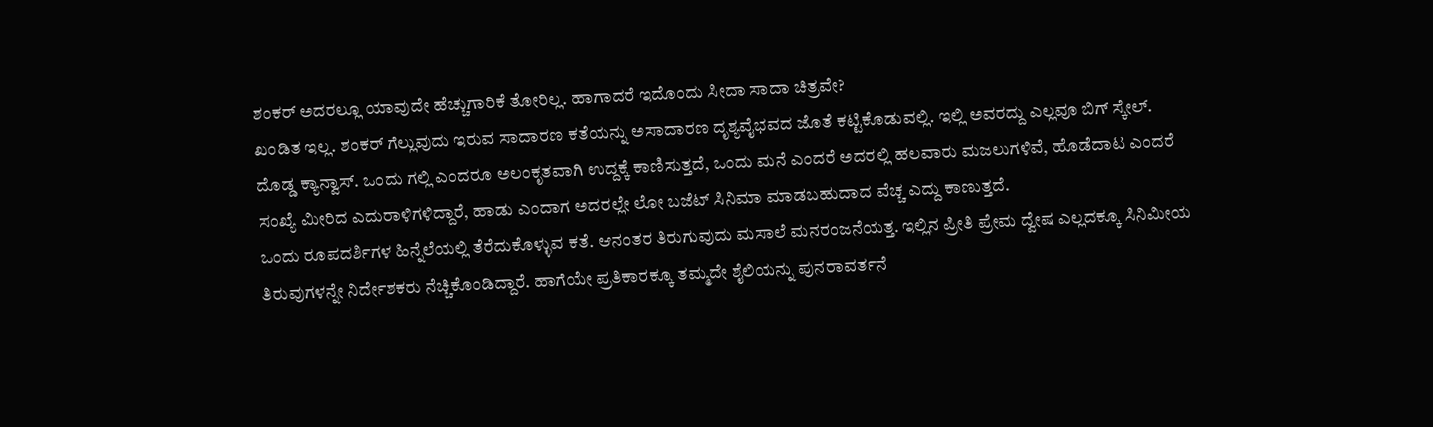ಶಂಕರ್ ಅದರಲ್ಲೂ ಯಾವುದೇ ಹೆಚ್ಚುಗಾರಿಕೆ ತೋರಿಲ್ಲ. ಹಾಗಾದರೆ ಇದೊಂದು ಸೀದಾ ಸಾದಾ ಚಿತ್ರವೇ?
ಖಂಡಿತ ಇಲ್ಲ. ಶಂಕರ್ ಗೆಲ್ಲುವುದು ಇರುವ ಸಾದಾರಣ ಕತೆಯನ್ನು ಅಸಾದಾರಣ ದೃಶ್ಯವೈಭವದ ಜೊತೆ ಕಟ್ಟಿಕೊಡುವಲ್ಲಿ. ಇಲ್ಲಿ ಅವರದ್ದು ಎಲ್ಲವೂ ಬಿಗ್ ಸ್ಕೇಲ್. ದೊಡ್ಡ ಕ್ಯಾನ್ವಾಸ್. ಒಂದು ಗಲ್ಲಿ ಎಂದರೂ ಅಲಂಕೃತವಾಗಿ ಉದ್ದಕ್ಕೆ ಕಾಣಿಸುತ್ತದೆ, ಒಂದು ಮನೆ ಎಂದರೆ ಅದರಲ್ಲಿ ಹಲವಾರು ಮಜಲುಗಳಿವೆ, ಹೊಡೆದಾಟ ಎಂದರೆ ಸಂಖ್ಯೆ ಮೀರಿದ ಎದುರಾಳಿಗಳಿದ್ದಾರೆ, ಹಾಡು ಎಂದಾಗ ಅದರಲ್ಲೇ ಲೋ ಬಜೆಟ್ ಸಿನಿಮಾ ಮಾಡಬಹುದಾದ ವೆಚ್ಚ ಎದ್ದು ಕಾಣುತ್ತದೆ.
ಒಂದು ರೂಪದರ್ಶಿಗಳ ಹಿನ್ನೆಲೆಯಲ್ಲಿ ತೆರೆದುಕೊಳ್ಳುವ ಕತೆ. ಆನಂತರ ತಿರುಗುವುದು ಮಸಾಲೆ ಮನರಂಜನೆಯತ್ತ. ಇಲ್ಲಿನ ಪ್ರೀತಿ ಪ್ರೇಮ ದ್ವೇಷ ಎಲ್ಲದಕ್ಕೂ ಸಿನಿಮೀಯ ತಿರುವುಗಳನ್ನೇ ನಿರ್ದೇಶಕರು ನೆಚ್ಚಿಕೊಂಡಿದ್ದಾರೆ. ಹಾಗೆಯೇ ಪ್ರತಿಕಾರಕ್ಕೂ ತಮ್ಮದೇ ಶೈಲಿಯನ್ನು ಪುನರಾವರ್ತನೆ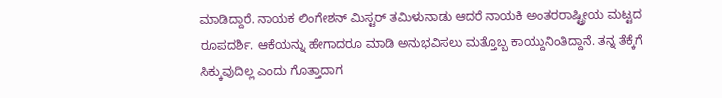ಮಾಡಿದ್ದಾರೆ. ನಾಯಕ ಲಿಂಗೇಶನ್ ಮಿಸ್ಟರ್ ತಮಿಳುನಾಡು ಆದರೆ ನಾಯಕಿ ಅಂತರರಾಷ್ಟ್ರೀಯ ಮಟ್ಟದ ರೂಪದರ್ಶಿ. ಆಕೆಯನ್ನು ಹೇಗಾದರೂ ಮಾಡಿ ಅನುಭವಿಸಲು ಮತ್ತೊಬ್ಬ ಕಾಯ್ದುನಿಂತಿದ್ದಾನೆ. ತನ್ನ ತೆಕ್ಕೆಗೆ ಸಿಕ್ಕುವುದಿಲ್ಲ ಎಂದು ಗೊತ್ತಾದಾಗ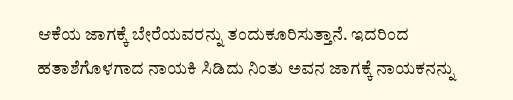ಆಕೆಯ ಜಾಗಕ್ಕೆ ಬೇರೆಯವರನ್ನು ತಂದುಕೂರಿಸುತ್ತಾನೆ. ಇದರಿಂದ ಹತಾಶೆಗೊಳಗಾದ ನಾಯಕಿ ಸಿಡಿದು ನಿಂತು ಅವನ ಜಾಗಕ್ಕೆ ನಾಯಕನನ್ನು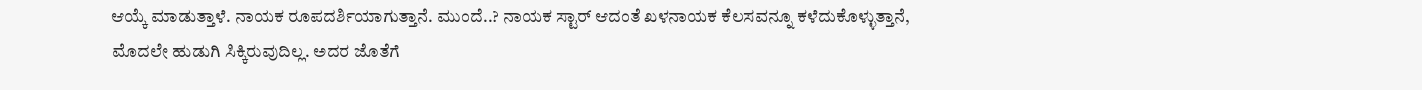ಆಯ್ಕೆ ಮಾಡುತ್ತಾಳೆ. ನಾಯಕ ರೂಪದರ್ಶಿಯಾಗುತ್ತಾನೆ. ಮುಂದೆ..? ನಾಯಕ ಸ್ಟಾರ್ ಆದಂತೆ ಖಳನಾಯಕ ಕೆಲಸವನ್ನೂ ಕಳೆದುಕೊಳ್ಳುತ್ತಾನೆ, ಮೊದಲೇ ಹುಡುಗಿ ಸಿಕ್ಕಿರುವುದಿಲ್ಲ. ಅದರ ಜೊತೆಗೆ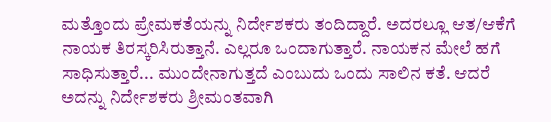ಮತ್ತೊಂದು ಪ್ರೇಮಕತೆಯನ್ನು ನಿರ್ದೇಶಕರು ತಂದಿದ್ದಾರೆ. ಅದರಲ್ಲೂ ಆತ/ಆಕೆಗೆ ನಾಯಕ ತಿರಸ್ಕರಿಸಿರುತ್ತಾನೆ. ಎಲ್ಲರೂ ಒಂದಾಗುತ್ತಾರೆ. ನಾಯಕನ ಮೇಲೆ ಹಗೆ ಸಾಧಿಸುತ್ತಾರೆ... ಮುಂದೇನಾಗುತ್ತದೆ ಎಂಬುದು ಒಂದು ಸಾಲಿನ ಕತೆ. ಆದರೆ ಅದನ್ನು ನಿರ್ದೇಶಕರು ಶ್ರೀಮಂತವಾಗಿ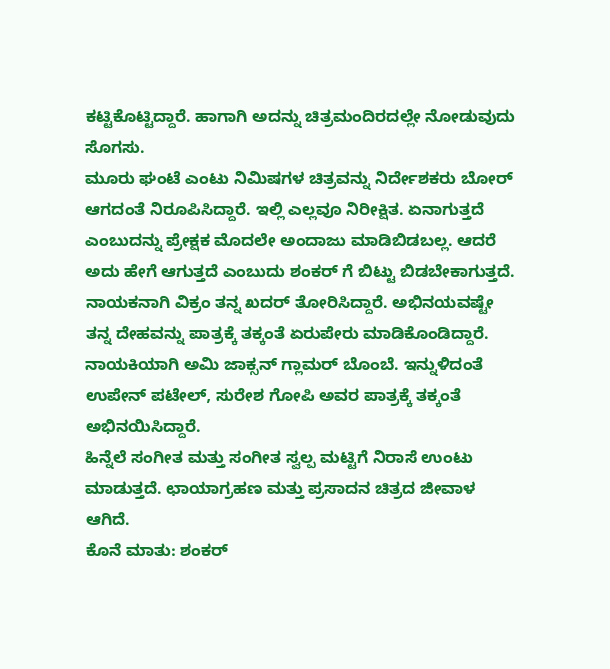ಕಟ್ಟಿಕೊಟ್ಟಿದ್ದಾರೆ. ಹಾಗಾಗಿ ಅದನ್ನು ಚಿತ್ರಮಂದಿರದಲ್ಲೇ ನೋಡುವುದು ಸೊಗಸು.
ಮೂರು ಘಂಟೆ ಎಂಟು ನಿಮಿಷಗಳ ಚಿತ್ರವನ್ನು ನಿರ್ದೇಶಕರು ಬೋರ್ ಆಗದಂತೆ ನಿರೂಪಿಸಿದ್ದಾರೆ. ಇಲ್ಲಿ ಎಲ್ಲವೂ ನಿರೀಕ್ಷಿತ. ಏನಾಗುತ್ತದೆ ಎಂಬುದನ್ನು ಪ್ರೇಕ್ಷಕ ಮೊದಲೇ ಅಂದಾಜು ಮಾಡಿಬಿಡಬಲ್ಲ. ಆದರೆ ಅದು ಹೇಗೆ ಆಗುತ್ತದೆ ಎಂಬುದು ಶಂಕರ್ ಗೆ ಬಿಟ್ಟು ಬಿಡಬೇಕಾಗುತ್ತದೆ.
ನಾಯಕನಾಗಿ ವಿಕ್ರಂ ತನ್ನ ಖದರ್ ತೋರಿಸಿದ್ದಾರೆ. ಅಭಿನಯವಷ್ಟೇ ತನ್ನ ದೇಹವನ್ನು ಪಾತ್ರಕ್ಕೆ ತಕ್ಕಂತೆ ಏರುಪೇರು ಮಾಡಿಕೊಂಡಿದ್ದಾರೆ. ನಾಯಕಿಯಾಗಿ ಅಮಿ ಜಾಕ್ಸನ್ ಗ್ಲಾಮರ್ ಬೊಂಬೆ. ಇನ್ನುಳಿದಂತೆ ಉಪೇನ್ ಪಟೇಲ್, ಸುರೇಶ ಗೋಪಿ ಅವರ ಪಾತ್ರಕ್ಕೆ ತಕ್ಕಂತೆ ಅಭಿನಯಿಸಿದ್ದಾರೆ.
ಹಿನ್ನೆಲೆ ಸಂಗೀತ ಮತ್ತು ಸಂಗೀತ ಸ್ವಲ್ಪ ಮಟ್ಟಿಗೆ ನಿರಾಸೆ ಉಂಟು ಮಾಡುತ್ತದೆ. ಛಾಯಾಗ್ರಹಣ ಮತ್ತು ಪ್ರಸಾದನ ಚಿತ್ರದ ಜೀವಾಳ ಆಗಿದೆ.
ಕೊನೆ ಮಾತು: ಶಂಕರ್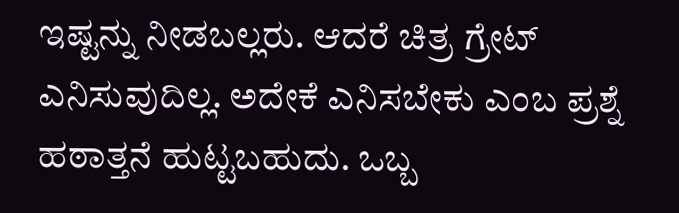ಇಷ್ಟನ್ನು ನೀಡಬಲ್ಲರು. ಆದರೆ ಚಿತ್ರ ಗ್ರೇಟ್ ಎನಿಸುವುದಿಲ್ಲ. ಅದೇಕೆ ಎನಿಸಬೇಕು ಎಂಬ ಪ್ರಶ್ನೆ ಹಠಾತ್ತನೆ ಹುಟ್ಟಬಹುದು. ಒಬ್ಬ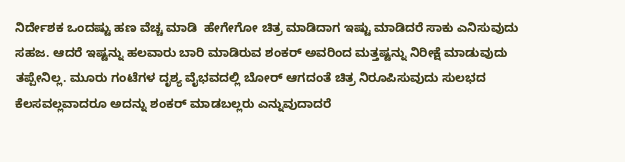ನಿರ್ದೇಶಕ ಒಂದಷ್ಟು ಹಣ ವೆಚ್ಚ ಮಾಡಿ  ಹೇಗೇಗೋ ಚಿತ್ರ ಮಾಡಿದಾಗ ಇಷ್ಟು ಮಾಡಿದರೆ ಸಾಕು ಎನಿಸುವುದು ಸಹಜ. ಆದರೆ ಇಷ್ಟನ್ನು ಹಲವಾರು ಬಾರಿ ಮಾಡಿರುವ ಶಂಕರ್ ಅವರಿಂದ ಮತ್ತಷ್ಟನ್ನು ನಿರೀಕ್ಷೆ ಮಾಡುವುದು ತಪ್ಪೇನಿಲ್ಲ. ಮೂರು ಗಂಟೆಗಳ ದೃಶ್ಯ ವೈಭವದಲ್ಲಿ ಬೋರ್ ಆಗದಂತೆ ಚಿತ್ರ ನಿರೂಪಿಸುವುದು ಸುಲಭದ ಕೆಲಸವಲ್ಲವಾದರೂ ಅದನ್ನು ಶಂಕರ್ ಮಾಡಬಲ್ಲರು ಎನ್ನುವುದಾದರೆ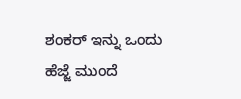ಶಂಕರ್ ಇನ್ನು ಒಂದು ಹೆಜ್ಜೆ ಮುಂದೆ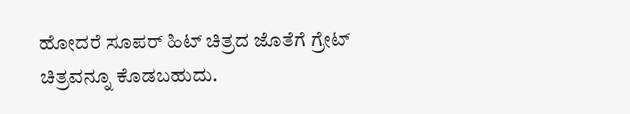ಹೋದರೆ ಸೂಪರ್ ಹಿಟ್ ಚಿತ್ರದ ಜೊತೆಗೆ ಗ್ರೇಟ್ ಚಿತ್ರವನ್ನೂ ಕೊಡಬಹುದು.